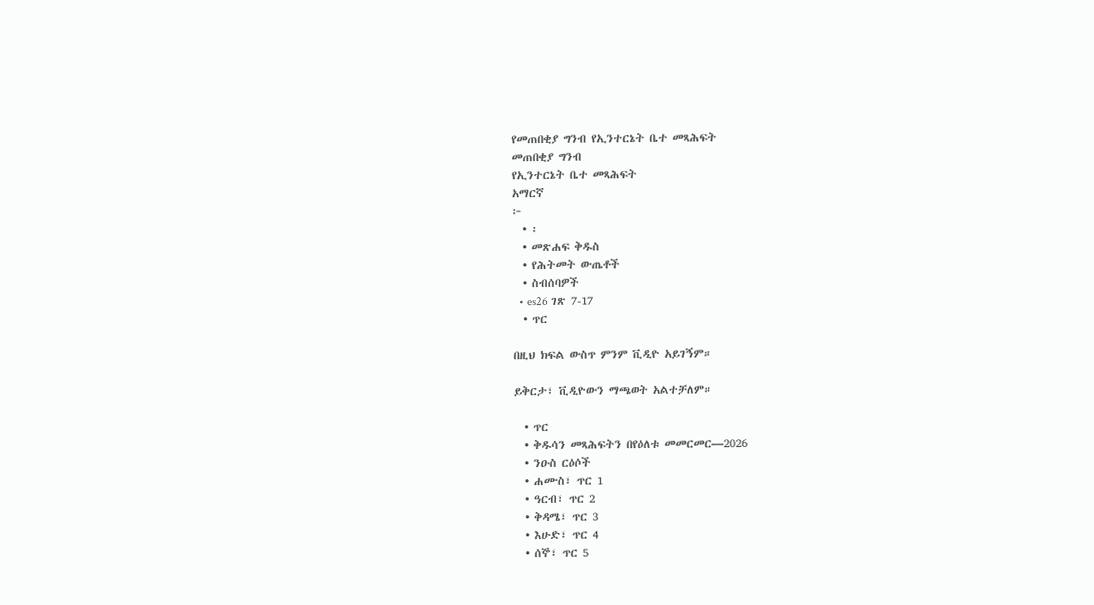የመጠበቂያ ግንብ የኢንተርኔት ቤተ መጻሕፍት
መጠበቂያ ግንብ
የኢንተርኔት ቤተ መጻሕፍት
አማርኛ
፦
  • ፡
  • መጽሐፍ ቅዱስ
  • የሕትመት ውጤቶች
  • ስብሰባዎች
  • es26 ገጽ 7-17
  • ጥር

በዚህ ክፍል ውስጥ ምንም ቪዲዮ አይገኝም።

ይቅርታ፣ ቪዲዮውን ማጫወት አልተቻለም።

  • ጥር
  • ቅዱሳን መጻሕፍትን በየዕለቱ መመርመር—2026
  • ንዑስ ርዕሶች
  • ሐሙስ፣ ጥር 1
  • ዓርብ፣ ጥር 2
  • ቅዳሜ፣ ጥር 3
  • እሁድ፣ ጥር 4
  • ሰኞ፣ ጥር 5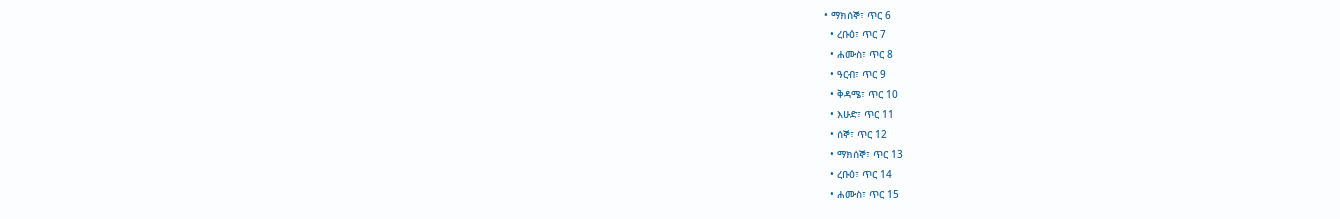• ማክሰኞ፣ ጥር 6
  • ረቡዕ፣ ጥር 7
  • ሐሙስ፣ ጥር 8
  • ዓርብ፣ ጥር 9
  • ቅዳሜ፣ ጥር 10
  • እሁድ፣ ጥር 11
  • ሰኞ፣ ጥር 12
  • ማክሰኞ፣ ጥር 13
  • ረቡዕ፣ ጥር 14
  • ሐሙስ፣ ጥር 15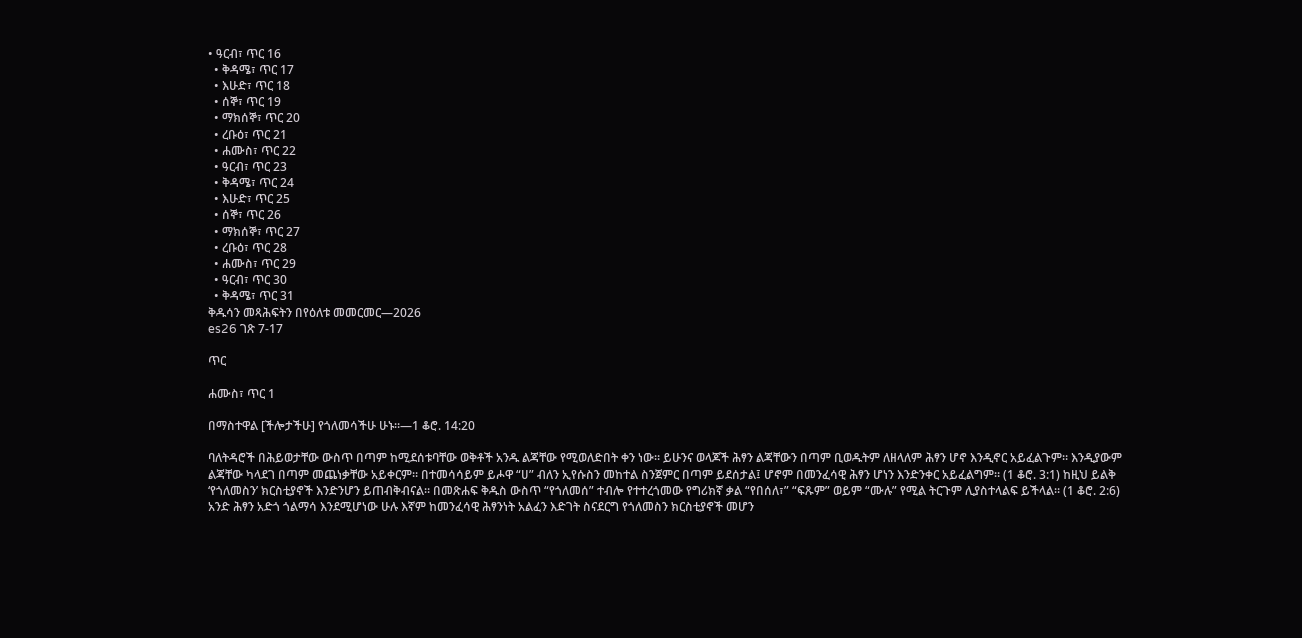• ዓርብ፣ ጥር 16
  • ቅዳሜ፣ ጥር 17
  • እሁድ፣ ጥር 18
  • ሰኞ፣ ጥር 19
  • ማክሰኞ፣ ጥር 20
  • ረቡዕ፣ ጥር 21
  • ሐሙስ፣ ጥር 22
  • ዓርብ፣ ጥር 23
  • ቅዳሜ፣ ጥር 24
  • እሁድ፣ ጥር 25
  • ሰኞ፣ ጥር 26
  • ማክሰኞ፣ ጥር 27
  • ረቡዕ፣ ጥር 28
  • ሐሙስ፣ ጥር 29
  • ዓርብ፣ ጥር 30
  • ቅዳሜ፣ ጥር 31
ቅዱሳን መጻሕፍትን በየዕለቱ መመርመር—2026
es26 ገጽ 7-17

ጥር

ሐሙስ፣ ጥር 1

በማስተዋል [ችሎታችሁ] የጎለመሳችሁ ሁኑ።—1 ቆሮ. 14:20

ባለትዳሮች በሕይወታቸው ውስጥ በጣም ከሚደሰቱባቸው ወቅቶች አንዱ ልጃቸው የሚወለድበት ቀን ነው። ይሁንና ወላጆች ሕፃን ልጃቸውን በጣም ቢወዱትም ለዘላለም ሕፃን ሆኖ እንዲኖር አይፈልጉም። እንዲያውም ልጃቸው ካላደገ በጣም መጨነቃቸው አይቀርም። በተመሳሳይም ይሖዋ “ሀ” ብለን ኢየሱስን መከተል ስንጀምር በጣም ይደሰታል፤ ሆኖም በመንፈሳዊ ሕፃን ሆነን እንድንቀር አይፈልግም። (1 ቆሮ. 3:1) ከዚህ ይልቅ ‘የጎለመስን’ ክርስቲያኖች እንድንሆን ይጠብቅብናል። በመጽሐፍ ቅዱስ ውስጥ “የጎለመሰ” ተብሎ የተተረጎመው የግሪክኛ ቃል “የበሰለ፣” “ፍጹም” ወይም “ሙሉ” የሚል ትርጉም ሊያስተላልፍ ይችላል። (1 ቆሮ. 2:6) አንድ ሕፃን አድጎ ጎልማሳ እንደሚሆነው ሁሉ እኛም ከመንፈሳዊ ሕፃንነት አልፈን እድገት ስናደርግ የጎለመስን ክርስቲያኖች መሆን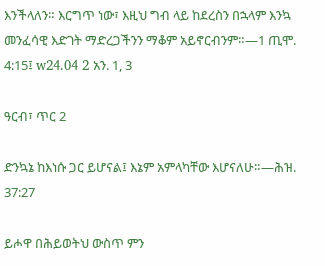እንችላለን። እርግጥ ነው፣ እዚህ ግብ ላይ ከደረስን በኋላም እንኳ መንፈሳዊ እድገት ማድረጋችንን ማቆም አይኖርብንም።—1 ጢሞ. 4:15፤ w24.04 2 አን. 1, 3

ዓርብ፣ ጥር 2

ድንኳኔ ከእነሱ ጋር ይሆናል፤ እኔም አምላካቸው እሆናለሁ።—ሕዝ. 37:27

ይሖዋ በሕይወትህ ውስጥ ምን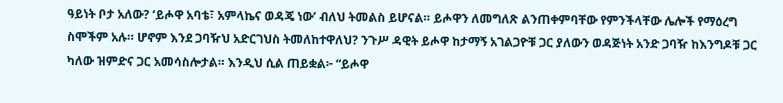ዓይነት ቦታ አለው? ‘ይሖዋ አባቴ፣ አምላኬና ወዳጄ ነው’ ብለህ ትመልስ ይሆናል። ይሖዋን ለመግለጽ ልንጠቀምባቸው የምንችላቸው ሌሎች የማዕረግ ስሞችም አሉ። ሆኖም እንደ ጋባዥህ አድርገህስ ትመለከተዋለህ? ንጉሥ ዳዊት ይሖዋ ከታማኝ አገልጋዮቹ ጋር ያለውን ወዳጅነት አንድ ጋባዥ ከእንግዶቹ ጋር ካለው ዝምድና ጋር አመሳስሎታል። እንዲህ ሲል ጠይቋል፦ “ይሖዋ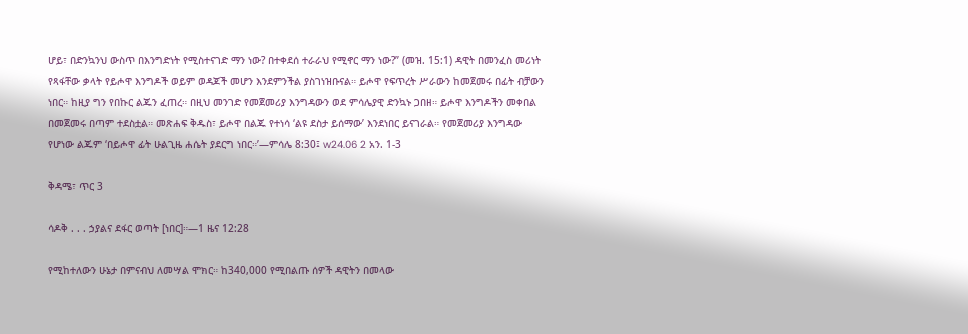ሆይ፣ በድንኳንህ ውስጥ በእንግድነት የሚስተናገድ ማን ነው? በተቀደሰ ተራራህ የሚኖር ማን ነው?” (መዝ. 15:1) ዳዊት በመንፈስ መሪነት የጻፋቸው ቃላት የይሖዋ እንግዶች ወይም ወዳጆች መሆን እንደምንችል ያስገነዝቡናል። ይሖዋ የፍጥረት ሥራውን ከመጀመሩ በፊት ብቻውን ነበር። ከዚያ ግን የበኩር ልጁን ፈጠረ። በዚህ መንገድ የመጀመሪያ እንግዳውን ወደ ምሳሌያዊ ድንኳኑ ጋበዘ። ይሖዋ እንግዶችን መቀበል በመጀመሩ በጣም ተደስቷል። መጽሐፍ ቅዱስ፣ ይሖዋ በልጁ የተነሳ ‘ልዩ ደስታ ይሰማው’ እንደነበር ይናገራል። የመጀመሪያ እንግዳው የሆነው ልጁም ‘በይሖዋ ፊት ሁልጊዜ ሐሴት ያደርግ ነበር።’—ምሳሌ 8:30፤ w24.06 2 አን. 1-3

ቅዳሜ፣ ጥር 3

ሳዶቅ . . . ኃያልና ደፋር ወጣት [ነበር]።—1 ዜና 12:28

የሚከተለውን ሁኔታ በምናብህ ለመሣል ሞክር። ከ340,000 የሚበልጡ ሰዎች ዳዊትን በመላው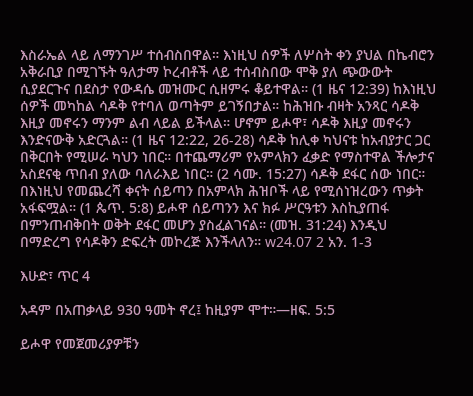እስራኤል ላይ ለማንገሥ ተሰብስበዋል። እነዚህ ሰዎች ለሦስት ቀን ያህል በኬብሮን አቅራቢያ በሚገኙት ዓለታማ ኮረብቶች ላይ ተሰብስበው ሞቅ ያለ ጭውውት ሲያደርጉና በደስታ የውዳሴ መዝሙር ሲዘምሩ ቆይተዋል። (1 ዜና 12:39) ከእነዚህ ሰዎች መካከል ሳዶቅ የተባለ ወጣትም ይገኝበታል። ከሕዝቡ ብዛት አንጻር ሳዶቅ እዚያ መኖሩን ማንም ልብ ላይል ይችላል። ሆኖም ይሖዋ፣ ሳዶቅ እዚያ መኖሩን እንድናውቅ አድርጓል። (1 ዜና 12:22, 26-28) ሳዶቅ ከሊቀ ካህናቱ ከአብያታር ጋር በቅርበት የሚሠራ ካህን ነበር። በተጨማሪም የአምላክን ፈቃድ የማስተዋል ችሎታና አስደናቂ ጥበብ ያለው ባለራእይ ነበር። (2 ሳሙ. 15:27) ሳዶቅ ደፋር ሰው ነበር። በእነዚህ የመጨረሻ ቀናት ሰይጣን በአምላክ ሕዝቦች ላይ የሚሰነዝረውን ጥቃት አፋፍሟል። (1 ጴጥ. 5:8) ይሖዋ ሰይጣንን እና ክፉ ሥርዓቱን እስኪያጠፋ በምንጠብቅበት ወቅት ደፋር መሆን ያስፈልገናል። (መዝ. 31:24) እንዲህ በማድረግ የሳዶቅን ድፍረት መኮረጅ እንችላለን። w24.07 2 አን. 1-3

እሁድ፣ ጥር 4

አዳም በአጠቃላይ 930 ዓመት ኖረ፤ ከዚያም ሞተ።—ዘፍ. 5:5

ይሖዋ የመጀመሪያዎቹን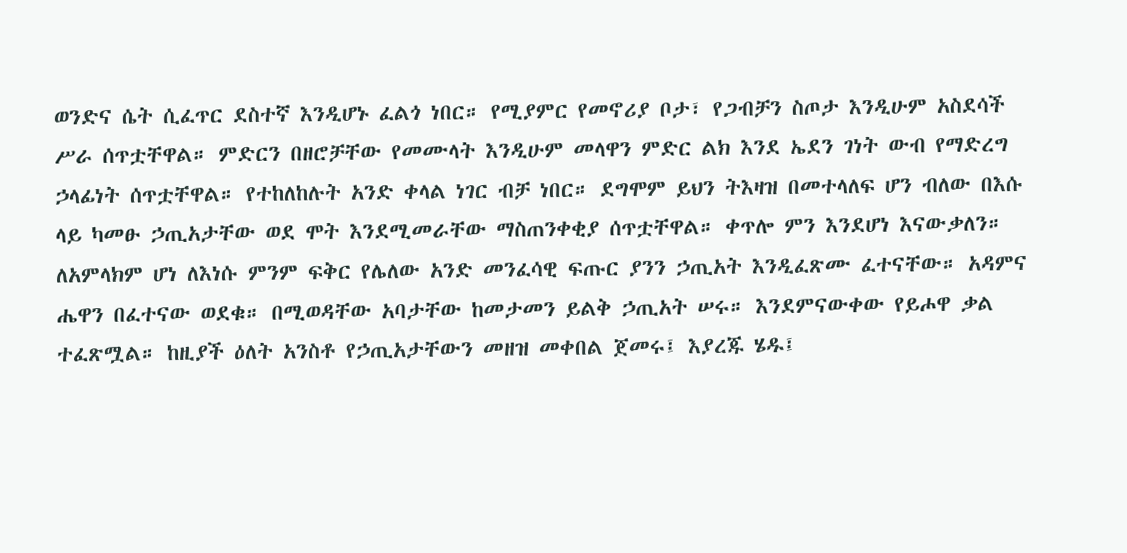ወንድና ሴት ሲፈጥር ደስተኛ እንዲሆኑ ፈልጎ ነበር። የሚያምር የመኖሪያ ቦታ፣ የጋብቻን ስጦታ እንዲሁም አስደሳች ሥራ ሰጥቷቸዋል። ምድርን በዘሮቻቸው የመሙላት እንዲሁም መላዋን ምድር ልክ እንደ ኤደን ገነት ውብ የማድረግ ኃላፊነት ሰጥቷቸዋል። የተከለከሉት አንድ ቀላል ነገር ብቻ ነበር። ደግሞም ይህን ትእዛዝ በመተላለፍ ሆን ብለው በእሱ ላይ ካመፁ ኃጢአታቸው ወደ ሞት እንደሚመራቸው ማስጠንቀቂያ ሰጥቷቸዋል። ቀጥሎ ምን እንደሆነ እናውቃለን። ለአምላክም ሆነ ለእነሱ ምንም ፍቅር የሌለው አንድ መንፈሳዊ ፍጡር ያንን ኃጢአት እንዲፈጽሙ ፈተናቸው። አዳምና ሔዋን በፈተናው ወደቁ። በሚወዳቸው አባታቸው ከመታመን ይልቅ ኃጢአት ሠሩ። እንደምናውቀው የይሖዋ ቃል ተፈጽሟል። ከዚያች ዕለት አንስቶ የኃጢአታቸውን መዘዝ መቀበል ጀመሩ፤ እያረጁ ሄዱ፤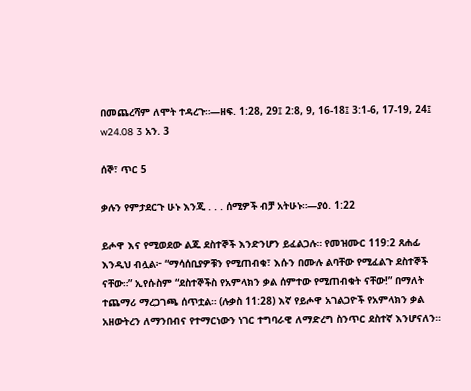በመጨረሻም ለሞት ተዳረጉ።—ዘፍ. 1:28, 29፤ 2:8, 9, 16-18፤ 3:1-6, 17-19, 24፤ w24.08 3 አን. 3

ሰኞ፣ ጥር 5

ቃሉን የምታደርጉ ሁኑ እንጂ . . . ሰሚዎች ብቻ አትሁኑ።—ያዕ. 1:22

ይሖዋ እና የሚወደው ልጁ ደስተኞች እንድንሆን ይፈልጋሉ። የመዝሙር 119:2 ጸሐፊ እንዲህ ብሏል፦ “ማሳሰቢያዎቹን የሚጠብቁ፣ እሱን በሙሉ ልባቸው የሚፈልጉ ደስተኞች ናቸው።” ኢየሱስም “ደስተኞችስ የአምላክን ቃል ሰምተው የሚጠብቁት ናቸው!” በማለት ተጨማሪ ማረጋገጫ ሰጥቷል። (ሉቃስ 11:28) እኛ የይሖዋ አገልጋዮች የአምላክን ቃል አዘውትረን ለማንበብና የተማርነውን ነገር ተግባራዊ ለማድረግ ስንጥር ደስተኛ እንሆናለን።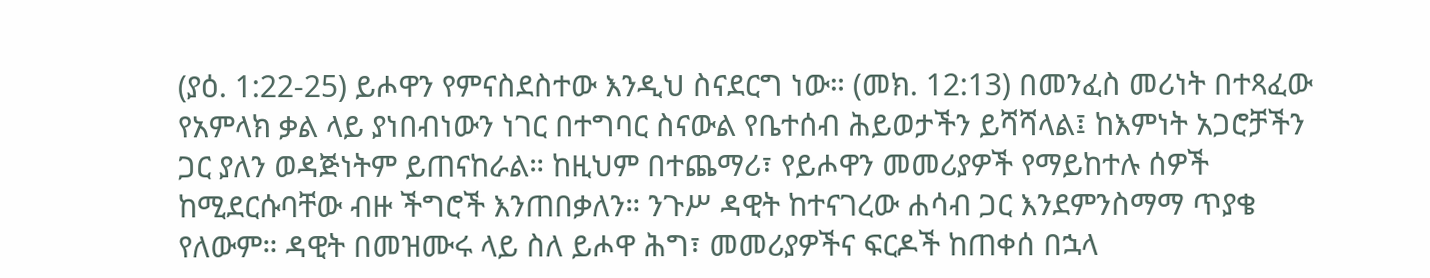(ያዕ. 1:22-25) ይሖዋን የምናስደስተው እንዲህ ስናደርግ ነው። (መክ. 12:13) በመንፈስ መሪነት በተጻፈው የአምላክ ቃል ላይ ያነበብነውን ነገር በተግባር ስናውል የቤተሰብ ሕይወታችን ይሻሻላል፤ ከእምነት አጋሮቻችን ጋር ያለን ወዳጅነትም ይጠናከራል። ከዚህም በተጨማሪ፣ የይሖዋን መመሪያዎች የማይከተሉ ሰዎች ከሚደርሱባቸው ብዙ ችግሮች እንጠበቃለን። ንጉሥ ዳዊት ከተናገረው ሐሳብ ጋር እንደምንስማማ ጥያቄ የለውም። ዳዊት በመዝሙሩ ላይ ስለ ይሖዋ ሕግ፣ መመሪያዎችና ፍርዶች ከጠቀሰ በኋላ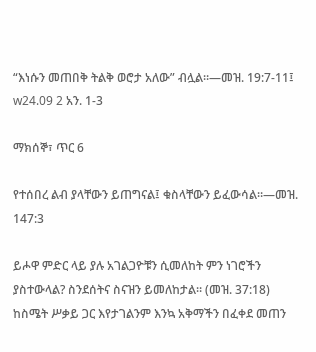“እነሱን መጠበቅ ትልቅ ወሮታ አለው” ብሏል።—መዝ. 19:7-11፤ w24.09 2 አን. 1-3

ማክሰኞ፣ ጥር 6

የተሰበረ ልብ ያላቸውን ይጠግናል፤ ቁስላቸውን ይፈውሳል።—መዝ. 147:3

ይሖዋ ምድር ላይ ያሉ አገልጋዮቹን ሲመለከት ምን ነገሮችን ያስተውላል? ስንደሰትና ስናዝን ይመለከታል። (መዝ. 37:18) ከስሜት ሥቃይ ጋር እየታገልንም እንኳ አቅማችን በፈቀደ መጠን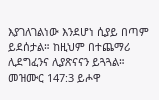እያገለገልነው እንደሆነ ሲያይ በጣም ይደሰታል። ከዚህም በተጨማሪ ሊደግፈንና ሊያጽናናን ይጓጓል። መዝሙር 147:3 ይሖዋ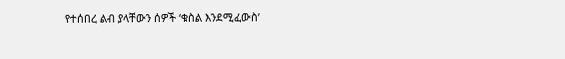የተሰበረ ልብ ያላቸውን ሰዎች ‘ቁስል እንደሚፈውስ’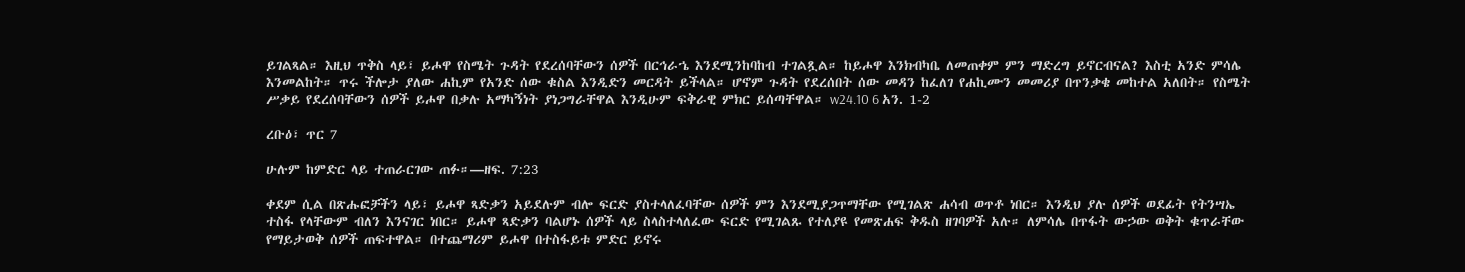ይገልጻል። እዚህ ጥቅስ ላይ፣ ይሖዋ የስሜት ጉዳት የደረሰባቸውን ሰዎች በርኅራኄ እንደሚንከባከብ ተገልጿል። ከይሖዋ እንክብካቤ ለመጠቀም ምን ማድረግ ይኖርብናል? እስቲ አንድ ምሳሌ እንመልከት። ጥሩ ችሎታ ያለው ሐኪም የአንድ ሰው ቁስል እንዲድን መርዳት ይችላል። ሆኖም ጉዳት የደረሰበት ሰው መዳን ከፈለገ የሐኪሙን መመሪያ በጥንቃቄ መከተል አለበት። የስሜት ሥቃይ የደረሰባቸውን ሰዎች ይሖዋ በቃሉ አማካኝነት ያነጋግራቸዋል እንዲሁም ፍቅራዊ ምክር ይሰጣቸዋል። w24.10 6 አን. 1-2

ረቡዕ፣ ጥር 7

ሁሉም ከምድር ላይ ተጠራርገው ጠፉ።—ዘፍ. 7:23

ቀደም ሲል በጽሑፎቻችን ላይ፣ ይሖዋ ጻድቃን አይደሉም ብሎ ፍርድ ያስተላለፈባቸው ሰዎች ምን እንደሚያጋጥማቸው የሚገልጽ ሐሳብ ወጥቶ ነበር። እንዲህ ያሉ ሰዎች ወደፊት የትንሣኤ ተስፋ የላቸውም ብለን እንናገር ነበር። ይሖዋ ጻድቃን ባልሆኑ ሰዎች ላይ ስላስተላለፈው ፍርድ የሚገልጹ የተለያዩ የመጽሐፍ ቅዱስ ዘገባዎች አሉ። ለምሳሌ በጥፋት ውኃው ወቅት ቁጥራቸው የማይታወቅ ሰዎች ጠፍተዋል። በተጨማሪም ይሖዋ በተስፋይቱ ምድር ይኖሩ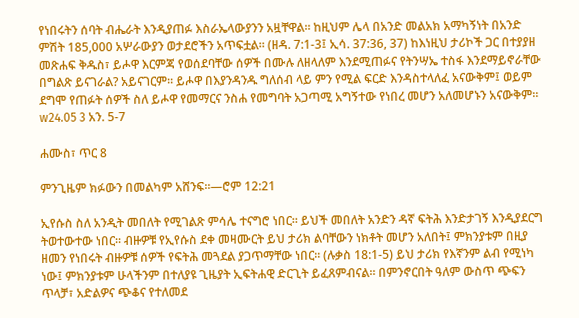የነበሩትን ሰባት ብሔራት እንዲያጠፉ እስራኤላውያንን አዟቸዋል። ከዚህም ሌላ በአንድ መልአክ አማካኝነት በአንድ ምሽት 185,000 አሦራውያን ወታደሮችን አጥፍቷል። (ዘዳ. 7:1-3፤ ኢሳ. 37:36, 37) ከእነዚህ ታሪኮች ጋር በተያያዘ መጽሐፍ ቅዱስ፣ ይሖዋ እርምጃ የወሰደባቸው ሰዎች በሙሉ ለዘላለም እንደሚጠፉና የትንሣኤ ተስፋ እንደማይኖራቸው በግልጽ ይናገራል? አይናገርም። ይሖዋ በእያንዳንዱ ግለሰብ ላይ ምን የሚል ፍርድ እንዳስተላለፈ አናውቅም፤ ወይም ደግሞ የጠፉት ሰዎች ስለ ይሖዋ የመማርና ንስሐ የመግባት አጋጣሚ አግኝተው የነበረ መሆን አለመሆኑን አናውቅም። w24.05 3 አን. 5-7

ሐሙስ፣ ጥር 8

ምንጊዜም ክፉውን በመልካም አሸንፍ።—ሮም 12:21

ኢየሱስ ስለ አንዲት መበለት የሚገልጽ ምሳሌ ተናግሮ ነበር። ይህች መበለት አንድን ዳኛ ፍትሕ እንድታገኝ እንዲያደርግ ትወተውተው ነበር። ብዙዎቹ የኢየሱስ ደቀ መዛሙርት ይህ ታሪክ ልባቸውን ነክቶት መሆን አለበት፤ ምክንያቱም በዚያ ዘመን የነበሩት ብዙዎቹ ሰዎች የፍትሕ መጓደል ያጋጥማቸው ነበር። (ሉቃስ 18:1-5) ይህ ታሪክ የእኛንም ልብ የሚነካ ነው፤ ምክንያቱም ሁላችንም በተለያዩ ጊዜያት ኢፍትሐዊ ድርጊት ይፈጸምብናል። በምንኖርበት ዓለም ውስጥ ጭፍን ጥላቻ፣ አድልዎና ጭቆና የተለመደ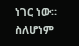ነገር ነው። ስለሆነም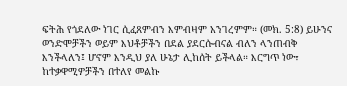ፍትሕ የጎደለው ነገር ሲፈጸምብን እምብዛም አንገረምም። (መክ. 5:8) ይሁንና ወንድሞቻችን ወይም እህቶቻችን በደል ያደርሱብናል ብለን ላንጠብቅ እንችላለን፤ ሆኖም እንዲህ ያለ ሁኔታ ሊከሰት ይችላል። እርግጥ ነው፣ ከተቃዋሚዎቻችን በተለየ መልኩ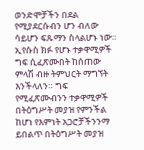ወንድሞቻችን በደል የሚያደርሱብን ሆን ብለው ሳይሆን ፍጹማን ስላልሆኑ ነው። ኢየሱስ ክፉ የሆኑ ተቃዋሚዎች ግፍ ሲፈጽሙበት ከሰጠው ምላሽ ብዙ ትምህርት ማግኘት እንችላለን። ግፍ የሚፈጽሙብንን ተቃዋሚዎች በትዕግሥት መያዝ የምንችል ከሆነ የእምነት አጋሮቻችንንማ ይበልጥ በትዕግሥት መያዝ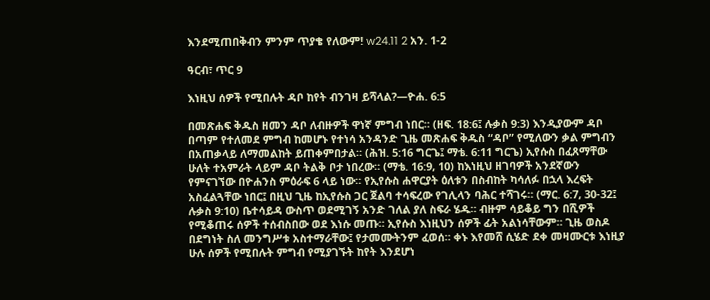እንደሚጠበቅብን ምንም ጥያቄ የለውም! w24.11 2 አን. 1-2

ዓርብ፣ ጥር 9

እነዚህ ሰዎች የሚበሉት ዳቦ ከየት ብንገዛ ይሻላል?—ዮሐ. 6:5

በመጽሐፍ ቅዱስ ዘመን ዳቦ ለብዙዎች ዋነኛ ምግብ ነበር። (ዘፍ. 18:6፤ ሉቃስ 9:3) እንዲያውም ዳቦ በጣም የተለመደ ምግብ ከመሆኑ የተነሳ አንዳንድ ጊዜ መጽሐፍ ቅዱስ “ዳቦ” የሚለውን ቃል ምግብን በአጠቃላይ ለማመልከት ይጠቀምበታል። (ሕዝ. 5:16 ግርጌ፤ ማቴ. 6:11 ግርጌ) ኢየሱስ በፈጸማቸው ሁለት ተአምራት ላይም ዳቦ ትልቅ ቦታ ነበረው። (ማቴ. 16:9, 10) ከእነዚህ ዘገባዎች አንደኛውን የምናገኘው በዮሐንስ ምዕራፍ 6 ላይ ነው። የኢየሱስ ሐዋርያት ዕለቱን በስብከት ካሳለፉ በኋላ እረፍት አስፈልጓቸው ነበር፤ በዚህ ጊዜ ከኢየሱስ ጋር ጀልባ ተሳፍረው የገሊላን ባሕር ተሻገሩ። (ማር. 6:7, 30-32፤ ሉቃስ 9:10) ቤተሳይዳ ውስጥ ወደሚገኝ አንድ ገለል ያለ ስፍራ ሄዱ። ብዙም ሳይቆይ ግን በሺዎች የሚቆጠሩ ሰዎች ተሰብስበው ወደ እነሱ መጡ። ኢየሱስ እነዚህን ሰዎች ፊት አልነሳቸውም። ጊዜ ወስዶ በደግነት ስለ መንግሥቱ አስተማራቸው፤ የታመሙትንም ፈወሰ። ቀኑ እየመሸ ሲሄድ ደቀ መዛሙርቱ እነዚያ ሁሉ ሰዎች የሚበሉት ምግብ የሚያገኙት ከየት እንደሆነ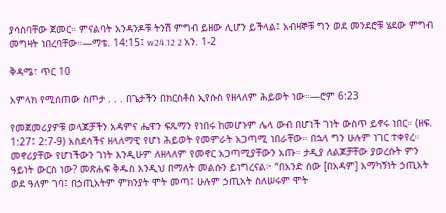ያሳስባቸው ጀመር። ምናልባት አንዳንዶቹ ትንሽ ምግብ ይዘው ሊሆን ይችላል፤ አብዛኞቹ ግን ወደ መንደሮቹ ሄደው ምግብ መግዛት ነበረባቸው።—ማቴ. 14:15፤ w24.12 2 አን. 1-2

ቅዳሜ፣ ጥር 10

አምላክ የሚሰጠው ስጦታ . . . በጌታችን በክርስቶስ ኢየሱስ የዘላለም ሕይወት ነው።—ሮም 6:23

የመጀመሪያዎቹ ወላጆቻችን አዳምና ሔዋን ፍጹማን የነበሩ ከመሆኑም ሌላ ውብ በሆነች ገነት ውስጥ ይኖሩ ነበር። (ዘፍ. 1:27፤ 2:7-9) አስደሳችና ዘላለማዊ የሆነ ሕይወት የመምራት አጋጣሚ ነበራቸው። በኋላ ግን ሁሉም ነገር ተቀየረ። መኖሪያቸው የሆነችውን ገነት እንዲሁም ለዘላለም የመኖር አጋጣሚያቸውን አጡ። ታዲያ ለልጆቻቸው ያወረሱት ምን ዓይነት ውርስ ነው? መጽሐፍ ቅዱስ እንዲህ በማለት መልሱን ይነግረናል፦ “በአንድ ሰው [በአዳም] አማካኝነት ኃጢአት ወደ ዓለም ገባ፤ በኃጢአትም ምክንያት ሞት መጣ፤ ሁሉም ኃጢአት ስለሠሩም ሞት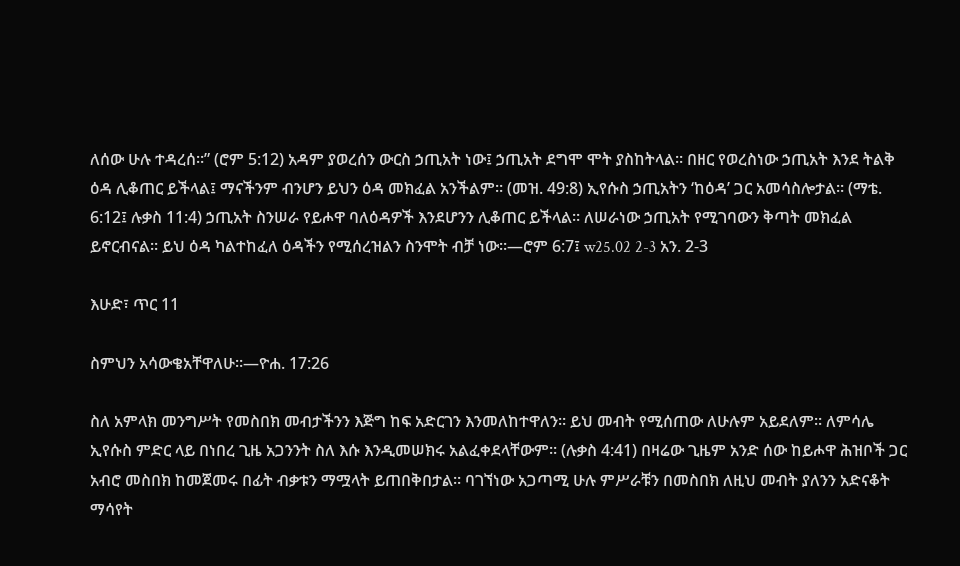ለሰው ሁሉ ተዳረሰ።” (ሮም 5:12) አዳም ያወረሰን ውርስ ኃጢአት ነው፤ ኃጢአት ደግሞ ሞት ያስከትላል። በዘር የወረስነው ኃጢአት እንደ ትልቅ ዕዳ ሊቆጠር ይችላል፤ ማናችንም ብንሆን ይህን ዕዳ መክፈል አንችልም። (መዝ. 49:8) ኢየሱስ ኃጢአትን ‘ከዕዳ’ ጋር አመሳስሎታል። (ማቴ. 6:12፤ ሉቃስ 11:4) ኃጢአት ስንሠራ የይሖዋ ባለዕዳዎች እንደሆንን ሊቆጠር ይችላል። ለሠራነው ኃጢአት የሚገባውን ቅጣት መክፈል ይኖርብናል። ይህ ዕዳ ካልተከፈለ ዕዳችን የሚሰረዝልን ስንሞት ብቻ ነው።—ሮም 6:7፤ w25.02 2-3 አን. 2-3

እሁድ፣ ጥር 11

ስምህን አሳውቄአቸዋለሁ።—ዮሐ. 17:26

ስለ አምላክ መንግሥት የመስበክ መብታችንን እጅግ ከፍ አድርገን እንመለከተዋለን። ይህ መብት የሚሰጠው ለሁሉም አይደለም። ለምሳሌ ኢየሱስ ምድር ላይ በነበረ ጊዜ አጋንንት ስለ እሱ እንዲመሠክሩ አልፈቀደላቸውም። (ሉቃስ 4:41) በዛሬው ጊዜም አንድ ሰው ከይሖዋ ሕዝቦች ጋር አብሮ መስበክ ከመጀመሩ በፊት ብቃቱን ማሟላት ይጠበቅበታል። ባገኘነው አጋጣሚ ሁሉ ምሥራቹን በመስበክ ለዚህ መብት ያለንን አድናቆት ማሳየት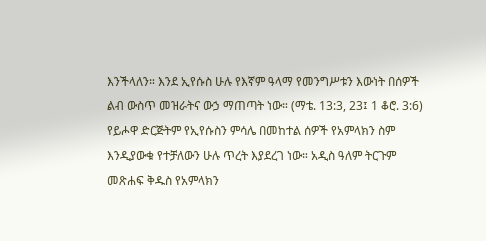እንችላለን። እንደ ኢየሱስ ሁሉ የእኛም ዓላማ የመንግሥቱን እውነት በሰዎች ልብ ውስጥ መዝራትና ውኃ ማጠጣት ነው። (ማቴ. 13:3, 23፤ 1 ቆሮ. 3:6) የይሖዋ ድርጅትም የኢየሱስን ምሳሌ በመከተል ሰዎች የአምላክን ስም እንዲያውቁ የተቻለውን ሁሉ ጥረት እያደረገ ነው። አዲስ ዓለም ትርጉም መጽሐፍ ቅዱስ የአምላክን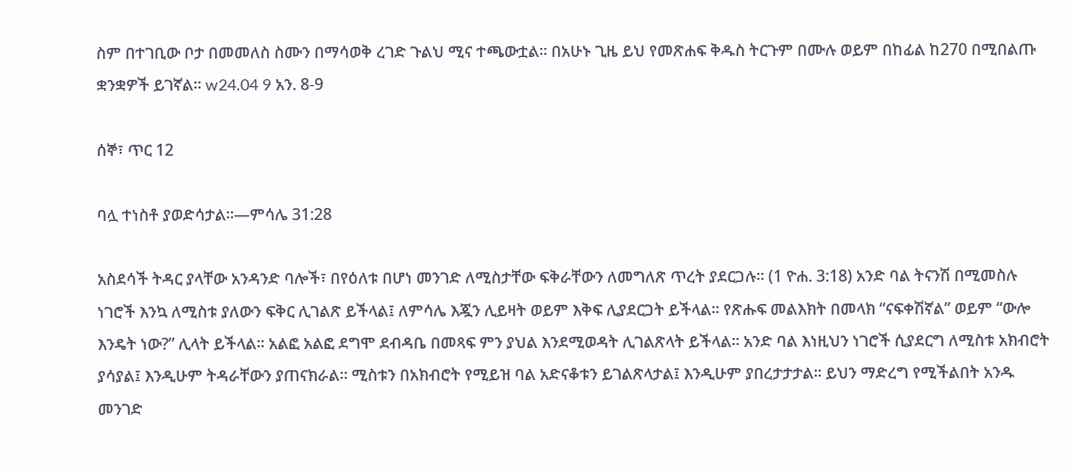ስም በተገቢው ቦታ በመመለስ ስሙን በማሳወቅ ረገድ ጉልህ ሚና ተጫውቷል። በአሁኑ ጊዜ ይህ የመጽሐፍ ቅዱስ ትርጉም በሙሉ ወይም በከፊል ከ270 በሚበልጡ ቋንቋዎች ይገኛል። w24.04 9 አን. 8-9

ሰኞ፣ ጥር 12

ባሏ ተነስቶ ያወድሳታል።—ምሳሌ 31:28

አስደሳች ትዳር ያላቸው አንዳንድ ባሎች፣ በየዕለቱ በሆነ መንገድ ለሚስታቸው ፍቅራቸውን ለመግለጽ ጥረት ያደርጋሉ። (1 ዮሐ. 3:18) አንድ ባል ትናንሽ በሚመስሉ ነገሮች እንኳ ለሚስቱ ያለውን ፍቅር ሊገልጽ ይችላል፤ ለምሳሌ እጇን ሊይዛት ወይም እቅፍ ሊያደርጋት ይችላል። የጽሑፍ መልእክት በመላክ “ናፍቀሽኛል” ወይም “ውሎ እንዴት ነው?” ሊላት ይችላል። አልፎ አልፎ ደግሞ ደብዳቤ በመጻፍ ምን ያህል እንደሚወዳት ሊገልጽላት ይችላል። አንድ ባል እነዚህን ነገሮች ሲያደርግ ለሚስቱ አክብሮት ያሳያል፤ እንዲሁም ትዳራቸውን ያጠናክራል። ሚስቱን በአክብሮት የሚይዝ ባል አድናቆቱን ይገልጽላታል፤ እንዲሁም ያበረታታታል። ይህን ማድረግ የሚችልበት አንዱ መንገድ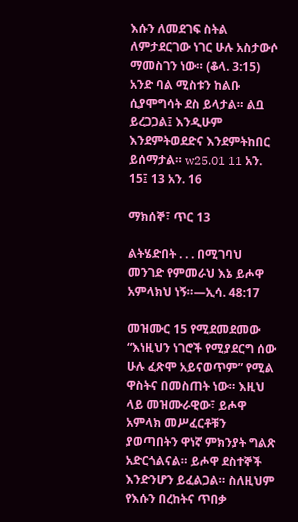እሱን ለመደገፍ ስትል ለምታደርገው ነገር ሁሉ አስታውሶ ማመስገን ነው። (ቆላ. 3:15) አንድ ባል ሚስቱን ከልቡ ሲያሞግሳት ደስ ይላታል። ልቧ ይረጋጋል፤ እንዲሁም እንደምትወደድና እንደምትከበር ይሰማታል። w25.01 11 አን. 15፤ 13 አን. 16

ማክሰኞ፣ ጥር 13

ልትሄድበት . . . በሚገባህ መንገድ የምመራህ እኔ ይሖዋ አምላክህ ነኝ።—ኢሳ. 48:17

መዝሙር 15 የሚደመደመው “እነዚህን ነገሮች የሚያደርግ ሰው ሁሉ ፈጽሞ አይናወጥም” የሚል ዋስትና በመስጠት ነው። እዚህ ላይ መዝሙራዊው፣ ይሖዋ አምላክ መሥፈርቶቹን ያወጣበትን ዋነኛ ምክንያት ግልጽ አድርጎልናል። ይሖዋ ደስተኞች እንድንሆን ይፈልጋል። ስለዚህም የእሱን በረከትና ጥበቃ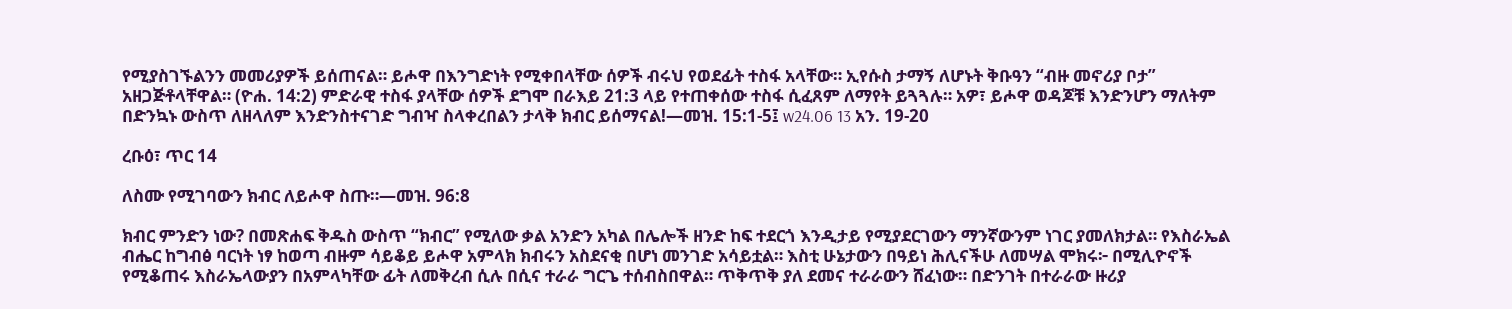የሚያስገኙልንን መመሪያዎች ይሰጠናል። ይሖዋ በእንግድነት የሚቀበላቸው ሰዎች ብሩህ የወደፊት ተስፋ አላቸው። ኢየሱስ ታማኝ ለሆኑት ቅቡዓን “ብዙ መኖሪያ ቦታ” አዘጋጅቶላቸዋል። (ዮሐ. 14:2) ምድራዊ ተስፋ ያላቸው ሰዎች ደግሞ በራእይ 21:3 ላይ የተጠቀሰው ተስፋ ሲፈጸም ለማየት ይጓጓሉ። አዎ፣ ይሖዋ ወዳጆቹ እንድንሆን ማለትም በድንኳኑ ውስጥ ለዘላለም እንድንስተናገድ ግብዣ ስላቀረበልን ታላቅ ክብር ይሰማናል!—መዝ. 15:1-5፤ w24.06 13 አን. 19-20

ረቡዕ፣ ጥር 14

ለስሙ የሚገባውን ክብር ለይሖዋ ስጡ።—መዝ. 96:8

ክብር ምንድን ነው? በመጽሐፍ ቅዱስ ውስጥ “ክብር” የሚለው ቃል አንድን አካል በሌሎች ዘንድ ከፍ ተደርጎ እንዲታይ የሚያደርገውን ማንኛውንም ነገር ያመለክታል። የእስራኤል ብሔር ከግብፅ ባርነት ነፃ ከወጣ ብዙም ሳይቆይ ይሖዋ አምላክ ክብሩን አስደናቂ በሆነ መንገድ አሳይቷል። እስቲ ሁኔታውን በዓይነ ሕሊናችሁ ለመሣል ሞክሩ፦ በሚሊዮኖች የሚቆጠሩ እስራኤላውያን በአምላካቸው ፊት ለመቅረብ ሲሉ በሲና ተራራ ግርጌ ተሰብስበዋል። ጥቅጥቅ ያለ ደመና ተራራውን ሸፈነው። በድንገት በተራራው ዙሪያ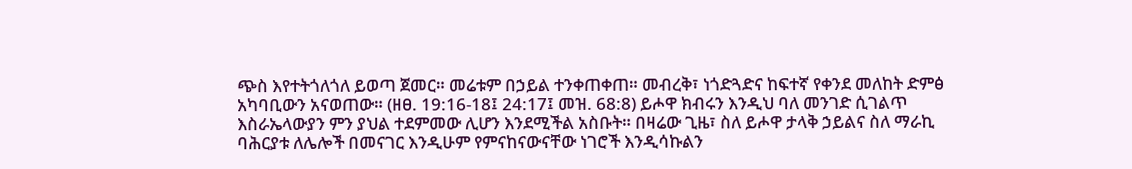ጭስ እየተትጎለጎለ ይወጣ ጀመር። መሬቱም በኃይል ተንቀጠቀጠ። መብረቅ፣ ነጎድጓድና ከፍተኛ የቀንደ መለከት ድምፅ አካባቢውን አናወጠው። (ዘፀ. 19:16-18፤ 24:17፤ መዝ. 68:8) ይሖዋ ክብሩን እንዲህ ባለ መንገድ ሲገልጥ እስራኤላውያን ምን ያህል ተደምመው ሊሆን እንደሚችል አስቡት። በዛሬው ጊዜ፣ ስለ ይሖዋ ታላቅ ኃይልና ስለ ማራኪ ባሕርያቱ ለሌሎች በመናገር እንዲሁም የምናከናውናቸው ነገሮች እንዲሳኩልን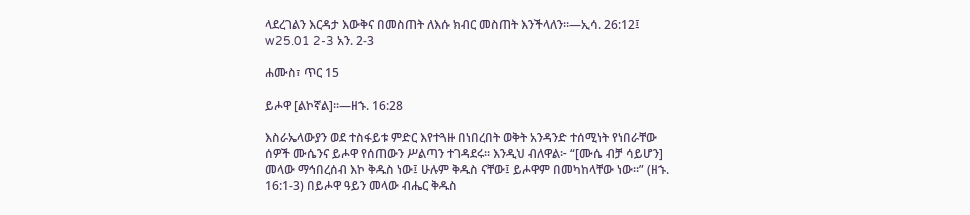ላደረገልን እርዳታ እውቅና በመስጠት ለእሱ ክብር መስጠት እንችላለን።—ኢሳ. 26:12፤ w25.01 2-3 አን. 2-3

ሐሙስ፣ ጥር 15

ይሖዋ [ልኮኛል]።—ዘኁ. 16:28

እስራኤላውያን ወደ ተስፋይቱ ምድር እየተጓዙ በነበረበት ወቅት አንዳንድ ተሰሚነት የነበራቸው ሰዎች ሙሴንና ይሖዋ የሰጠውን ሥልጣን ተገዳደሩ። እንዲህ ብለዋል፦ “[ሙሴ ብቻ ሳይሆን] መላው ማኅበረሰብ እኮ ቅዱስ ነው፤ ሁሉም ቅዱስ ናቸው፤ ይሖዋም በመካከላቸው ነው።” (ዘኁ. 16:1-3) በይሖዋ ዓይን መላው ብሔር ቅዱስ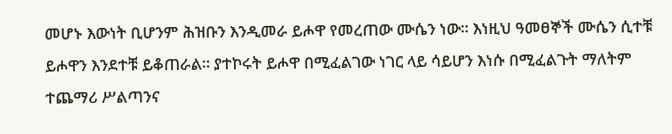መሆኑ እውነት ቢሆንም ሕዝቡን እንዲመራ ይሖዋ የመረጠው ሙሴን ነው። እነዚህ ዓመፀኞች ሙሴን ሲተቹ ይሖዋን እንደተቹ ይቆጠራል። ያተኮሩት ይሖዋ በሚፈልገው ነገር ላይ ሳይሆን እነሱ በሚፈልጉት ማለትም ተጨማሪ ሥልጣንና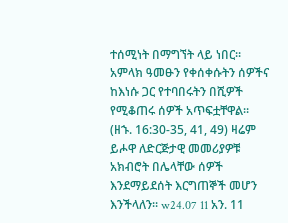ተሰሚነት በማግኘት ላይ ነበር። አምላክ ዓመፁን የቀሰቀሱትን ሰዎችና ከእነሱ ጋር የተባበሩትን በሺዎች የሚቆጠሩ ሰዎች አጥፍቷቸዋል። (ዘኁ. 16:30-35, 41, 49) ዛሬም ይሖዋ ለድርጅታዊ መመሪያዎቹ አክብሮት በሌላቸው ሰዎች እንደማይደሰት እርግጠኞች መሆን እንችላለን። w24.07 11 አን. 11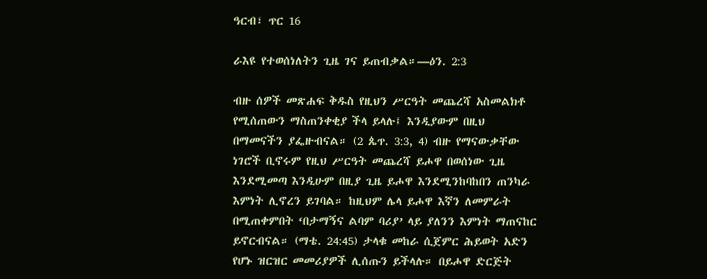ዓርብ፣ ጥር 16

ራእዩ የተወሰነለትን ጊዜ ገና ይጠብቃል።—ዕን. 2:3

ብዙ ሰዎች መጽሐፍ ቅዱስ የዚህን ሥርዓት መጨረሻ አስመልክቶ የሚሰጠውን ማስጠንቀቂያ ችላ ይላሉ፤ እንዲያውም በዚህ በማመናችን ያፌዙብናል። (2 ጴጥ. 3:3, 4) ብዙ የማናውቃቸው ነገሮች ቢኖሩም የዚህ ሥርዓት መጨረሻ ይሖዋ በወሰነው ጊዜ እንደሚመጣ እንዲሁም በዚያ ጊዜ ይሖዋ እንደሚንከባከበን ጠንካራ እምነት ሊኖረን ይገባል። ከዚህም ሌላ ይሖዋ እኛን ለመምራት በሚጠቀምበት ‘በታማኝና ልባም ባሪያ’ ላይ ያለንን እምነት ማጠናከር ይኖርብናል። (ማቴ. 24:45) ታላቁ መከራ ሲጀምር ሕይወት አድን የሆኑ ዝርዝር መመሪያዎች ሊሰጡን ይችላሉ። በይሖዋ ድርጅት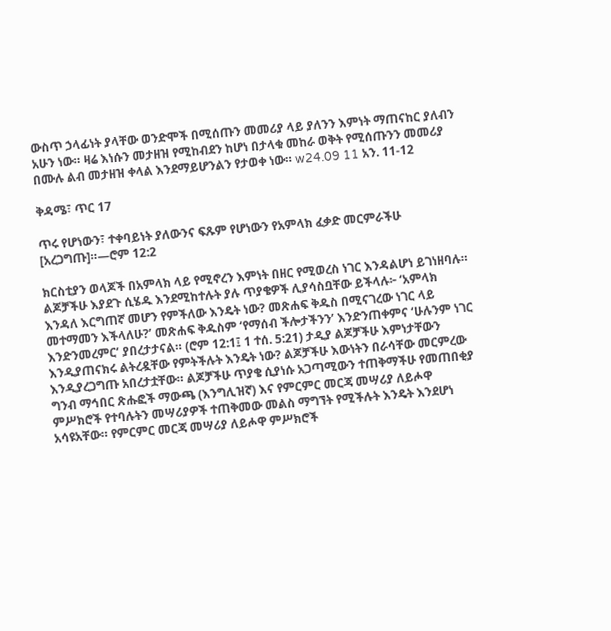ውስጥ ኃላፊነት ያላቸው ወንድሞች በሚሰጡን መመሪያ ላይ ያለንን እምነት ማጠናከር ያለብን አሁን ነው። ዛሬ እነሱን መታዘዝ የሚከብደን ከሆነ በታላቁ መከራ ወቅት የሚሰጡንን መመሪያ በሙሉ ልብ መታዘዝ ቀላል እንደማይሆንልን የታወቀ ነው። w24.09 11 አን. 11-12

ቅዳሜ፣ ጥር 17

ጥሩ የሆነውን፣ ተቀባይነት ያለውንና ፍጹም የሆነውን የአምላክ ፈቃድ መርምራችሁ [አረጋግጡ]።—ሮም 12:2

ክርስቲያን ወላጆች በአምላክ ላይ የሚኖረን እምነት በዘር የሚወረስ ነገር እንዳልሆነ ይገነዘባሉ። ልጆቻችሁ እያደጉ ሲሄዱ እንደሚከተሉት ያሉ ጥያቄዎች ሊያሳስቧቸው ይችላሉ፦ ‘አምላክ እንዳለ እርግጠኛ መሆን የምችለው እንዴት ነው? መጽሐፍ ቅዱስ በሚናገረው ነገር ላይ መተማመን እችላለሁ?’ መጽሐፍ ቅዱስም ‘የማሰብ ችሎታችንን’ እንድንጠቀምና ‘ሁሉንም ነገር እንድንመረምር’ ያበረታታናል። (ሮም 12:1፤ 1 ተሰ. 5:21) ታዲያ ልጆቻችሁ እምነታቸውን እንዲያጠናክሩ ልትረዷቸው የምትችሉት እንዴት ነው? ልጆቻችሁ እውነትን በራሳቸው መርምረው እንዲያረጋግጡ አበረታቷቸው። ልጆቻችሁ ጥያቄ ሲያነሱ አጋጣሚውን ተጠቅማችሁ የመጠበቂያ ግንብ ማኅበር ጽሑፎች ማውጫ (እንግሊዝኛ) እና የምርምር መርጃ መሣሪያ ለይሖዋ ምሥክሮች የተባሉትን መሣሪያዎች ተጠቅመው መልስ ማግኘት የሚችሉት እንዴት እንደሆነ አሳዩአቸው። የምርምር መርጃ መሣሪያ ለይሖዋ ምሥክሮች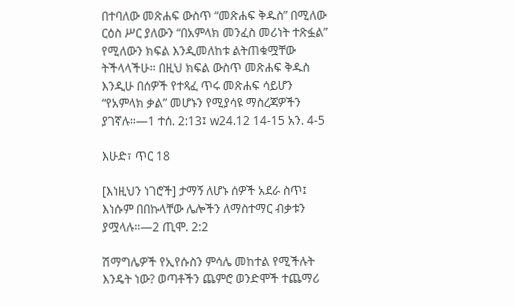በተባለው መጽሐፍ ውስጥ “መጽሐፍ ቅዱስ” በሚለው ርዕስ ሥር ያለውን “በአምላክ መንፈስ መሪነት ተጽፏል” የሚለውን ክፍል እንዲመለከቱ ልትጠቁሟቸው ትችላላችሁ። በዚህ ክፍል ውስጥ መጽሐፍ ቅዱስ እንዲሁ በሰዎች የተጻፈ ጥሩ መጽሐፍ ሳይሆን “የአምላክ ቃል” መሆኑን የሚያሳዩ ማስረጃዎችን ያገኛሉ።—1 ተሰ. 2:13፤ w24.12 14-15 አን. 4-5

እሁድ፣ ጥር 18

[እነዚህን ነገሮች] ታማኝ ለሆኑ ሰዎች አደራ ስጥ፤ እነሱም በበኩላቸው ሌሎችን ለማስተማር ብቃቱን ያሟላሉ።—2 ጢሞ. 2:2

ሽማግሌዎች የኢየሱስን ምሳሌ መከተል የሚችሉት እንዴት ነው? ወጣቶችን ጨምሮ ወንድሞች ተጨማሪ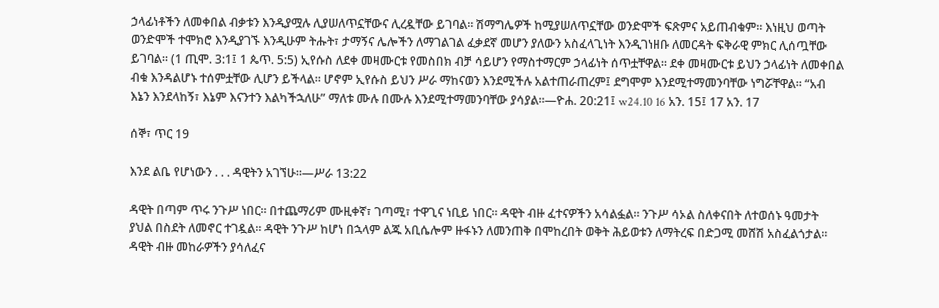ኃላፊነቶችን ለመቀበል ብቃቱን እንዲያሟሉ ሊያሠለጥኗቸውና ሊረዷቸው ይገባል። ሽማግሌዎች ከሚያሠለጥኗቸው ወንድሞች ፍጽምና አይጠብቁም። እነዚህ ወጣት ወንድሞች ተሞክሮ እንዲያገኙ እንዲሁም ትሑት፣ ታማኝና ሌሎችን ለማገልገል ፈቃደኛ መሆን ያለውን አስፈላጊነት እንዲገነዘቡ ለመርዳት ፍቅራዊ ምክር ሊሰጧቸው ይገባል። (1 ጢሞ. 3:1፤ 1 ጴጥ. 5:5) ኢየሱስ ለደቀ መዛሙርቱ የመስበክ ብቻ ሳይሆን የማስተማርም ኃላፊነት ሰጥቷቸዋል። ደቀ መዛሙርቱ ይህን ኃላፊነት ለመቀበል ብቁ እንዳልሆኑ ተሰምቷቸው ሊሆን ይችላል። ሆኖም ኢየሱስ ይህን ሥራ ማከናወን እንደሚችሉ አልተጠራጠረም፤ ደግሞም እንደሚተማመንባቸው ነግሯቸዋል። “አብ እኔን እንደላከኝ፣ እኔም እናንተን እልካችኋለሁ” ማለቱ ሙሉ በሙሉ እንደሚተማመንባቸው ያሳያል።—ዮሐ. 20:21፤ w24.10 16 አን. 15፤ 17 አን. 17

ሰኞ፣ ጥር 19

እንደ ልቤ የሆነውን . . . ዳዊትን አገኘሁ።—ሥራ 13:22

ዳዊት በጣም ጥሩ ንጉሥ ነበር። በተጨማሪም ሙዚቀኛ፣ ገጣሚ፣ ተዋጊና ነቢይ ነበር። ዳዊት ብዙ ፈተናዎችን አሳልፏል። ንጉሥ ሳኦል ስለቀናበት ለተወሰኑ ዓመታት ያህል በስደት ለመኖር ተገዷል። ዳዊት ንጉሥ ከሆነ በኋላም ልጁ አቢሴሎም ዙፋኑን ለመንጠቅ በሞከረበት ወቅት ሕይወቱን ለማትረፍ በድጋሚ መሸሽ አስፈልጎታል። ዳዊት ብዙ መከራዎችን ያሳለፈና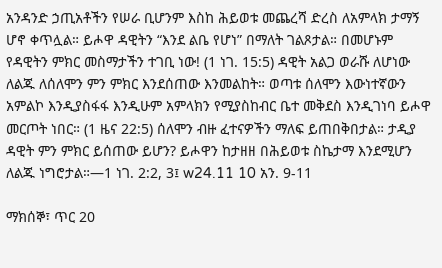አንዳንድ ኃጢአቶችን የሠራ ቢሆንም እስከ ሕይወቱ መጨረሻ ድረስ ለአምላክ ታማኝ ሆኖ ቀጥሏል። ይሖዋ ዳዊትን “እንደ ልቤ የሆነ” በማለት ገልጾታል። በመሆኑም የዳዊትን ምክር መስማታችን ተገቢ ነው! (1 ነገ. 15:5) ዳዊት አልጋ ወራሹ ለሆነው ለልጁ ለሰለሞን ምን ምክር እንደሰጠው እንመልከት። ወጣቱ ሰለሞን እውነተኛውን አምልኮ እንዲያስፋፋ እንዲሁም አምላክን የሚያስከብር ቤተ መቅደስ እንዲገነባ ይሖዋ መርጦት ነበር። (1 ዜና 22:5) ሰለሞን ብዙ ፈተናዎችን ማለፍ ይጠበቅበታል። ታዲያ ዳዊት ምን ምክር ይሰጠው ይሆን? ይሖዋን ከታዘዘ በሕይወቱ ስኬታማ እንደሚሆን ለልጁ ነግሮታል።—1 ነገ. 2:2, 3፤ w24.11 10 አን. 9-11

ማክሰኞ፣ ጥር 20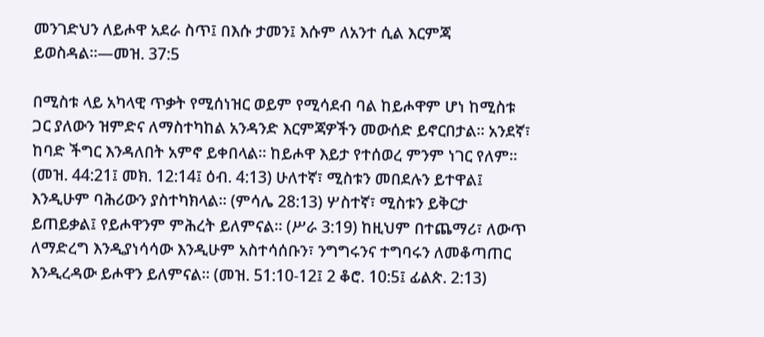መንገድህን ለይሖዋ አደራ ስጥ፤ በእሱ ታመን፤ እሱም ለአንተ ሲል እርምጃ ይወስዳል።—መዝ. 37:5

በሚስቱ ላይ አካላዊ ጥቃት የሚሰነዝር ወይም የሚሳደብ ባል ከይሖዋም ሆነ ከሚስቱ ጋር ያለውን ዝምድና ለማስተካከል አንዳንድ እርምጃዎችን መውሰድ ይኖርበታል። አንደኛ፣ ከባድ ችግር እንዳለበት አምኖ ይቀበላል። ከይሖዋ እይታ የተሰወረ ምንም ነገር የለም። (መዝ. 44:21፤ መክ. 12:14፤ ዕብ. 4:13) ሁለተኛ፣ ሚስቱን መበደሉን ይተዋል፤ እንዲሁም ባሕሪውን ያስተካክላል። (ምሳሌ 28:13) ሦስተኛ፣ ሚስቱን ይቅርታ ይጠይቃል፤ የይሖዋንም ምሕረት ይለምናል። (ሥራ 3:19) ከዚህም በተጨማሪ፣ ለውጥ ለማድረግ እንዲያነሳሳው እንዲሁም አስተሳሰቡን፣ ንግግሩንና ተግባሩን ለመቆጣጠር እንዲረዳው ይሖዋን ይለምናል። (መዝ. 51:10-12፤ 2 ቆሮ. 10:5፤ ፊልጵ. 2:13)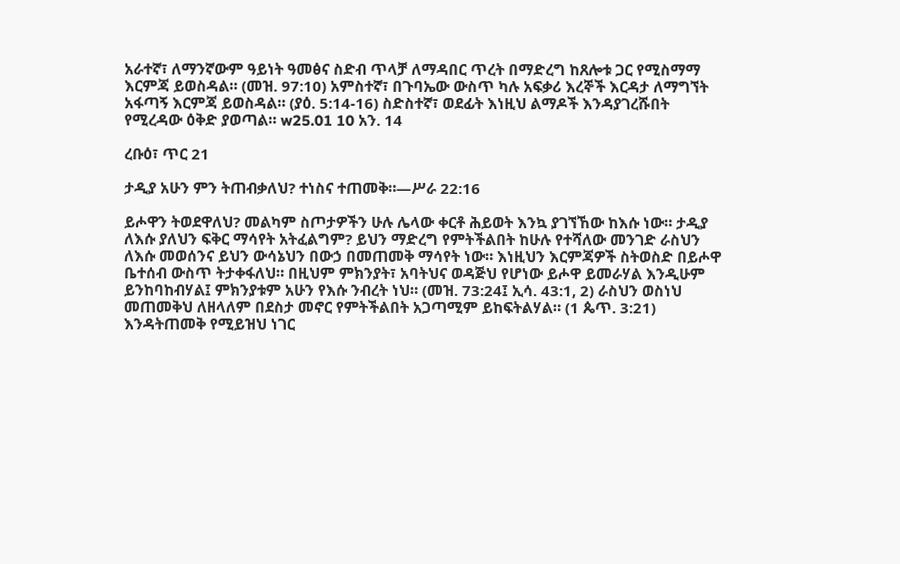አራተኛ፣ ለማንኛውም ዓይነት ዓመፅና ስድብ ጥላቻ ለማዳበር ጥረት በማድረግ ከጸሎቱ ጋር የሚስማማ እርምጃ ይወስዳል። (መዝ. 97:10) አምስተኛ፣ በጉባኤው ውስጥ ካሉ አፍቃሪ እረኞች እርዳታ ለማግኘት አፋጣኝ እርምጃ ይወስዳል። (ያዕ. 5:14-16) ስድስተኛ፣ ወደፊት እነዚህ ልማዶች እንዳያገረሹበት የሚረዳው ዕቅድ ያወጣል። w25.01 10 አን. 14

ረቡዕ፣ ጥር 21

ታዲያ አሁን ምን ትጠብቃለህ? ተነስና ተጠመቅ።—ሥራ 22:16

ይሖዋን ትወደዋለህ? መልካም ስጦታዎችን ሁሉ ሌላው ቀርቶ ሕይወት እንኳ ያገኘኸው ከእሱ ነው። ታዲያ ለእሱ ያለህን ፍቅር ማሳየት አትፈልግም? ይህን ማድረግ የምትችልበት ከሁሉ የተሻለው መንገድ ራስህን ለእሱ መወሰንና ይህን ውሳኔህን በውኃ በመጠመቅ ማሳየት ነው። እነዚህን እርምጃዎች ስትወስድ በይሖዋ ቤተሰብ ውስጥ ትታቀፋለህ። በዚህም ምክንያት፣ አባትህና ወዳጅህ የሆነው ይሖዋ ይመራሃል እንዲሁም ይንከባከብሃል፤ ምክንያቱም አሁን የእሱ ንብረት ነህ። (መዝ. 73:24፤ ኢሳ. 43:1, 2) ራስህን ወስነህ መጠመቅህ ለዘላለም በደስታ መኖር የምትችልበት አጋጣሚም ይከፍትልሃል። (1 ጴጥ. 3:21) እንዳትጠመቅ የሚይዝህ ነገር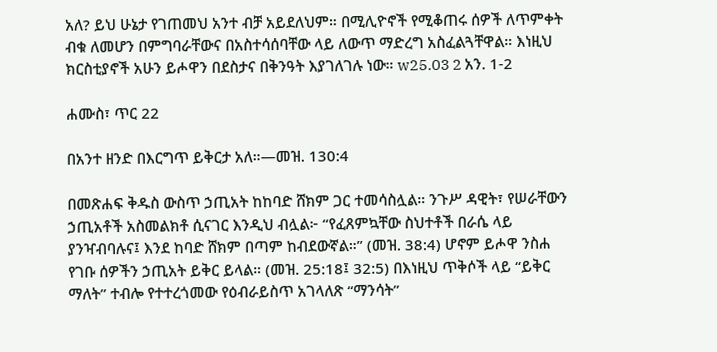አለ? ይህ ሁኔታ የገጠመህ አንተ ብቻ አይደለህም። በሚሊዮኖች የሚቆጠሩ ሰዎች ለጥምቀት ብቁ ለመሆን በምግባራቸውና በአስተሳሰባቸው ላይ ለውጥ ማድረግ አስፈልጓቸዋል። እነዚህ ክርስቲያኖች አሁን ይሖዋን በደስታና በቅንዓት እያገለገሉ ነው። w25.03 2 አን. 1-2

ሐሙስ፣ ጥር 22

በአንተ ዘንድ በእርግጥ ይቅርታ አለ።—መዝ. 130:4

በመጽሐፍ ቅዱስ ውስጥ ኃጢአት ከከባድ ሸክም ጋር ተመሳስሏል። ንጉሥ ዳዊት፣ የሠራቸውን ኃጢአቶች አስመልክቶ ሲናገር እንዲህ ብሏል፦ “የፈጸምኳቸው ስህተቶች በራሴ ላይ ያንዣብባሉና፤ እንደ ከባድ ሸክም በጣም ከብደውኛል።” (መዝ. 38:4) ሆኖም ይሖዋ ንስሐ የገቡ ሰዎችን ኃጢአት ይቅር ይላል። (መዝ. 25:18፤ 32:5) በእነዚህ ጥቅሶች ላይ “ይቅር ማለት” ተብሎ የተተረጎመው የዕብራይስጥ አገላለጽ “ማንሳት”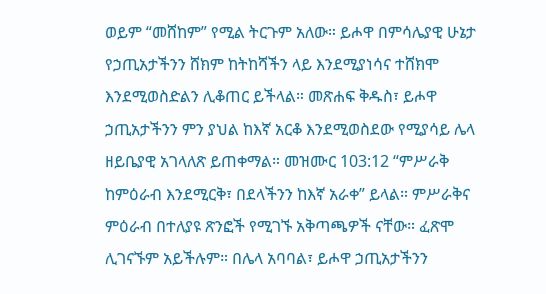ወይም “መሸከም” የሚል ትርጉም አለው። ይሖዋ በምሳሌያዊ ሁኔታ የኃጢአታችንን ሸክም ከትከሻችን ላይ እንደሚያነሳና ተሸክሞ እንደሚወስድልን ሊቆጠር ይችላል። መጽሐፍ ቅዱስ፣ ይሖዋ ኃጢአታችንን ምን ያህል ከእኛ አርቆ እንደሚወስደው የሚያሳይ ሌላ ዘይቤያዊ አገላለጽ ይጠቀማል። መዝሙር 103:12 “ምሥራቅ ከምዕራብ እንደሚርቅ፣ በደላችንን ከእኛ አራቀ” ይላል። ምሥራቅና ምዕራብ በተለያዩ ጽንፎች የሚገኙ አቅጣጫዎች ናቸው። ፈጽሞ ሊገናኙም አይችሉም። በሌላ አባባል፣ ይሖዋ ኃጢአታችንን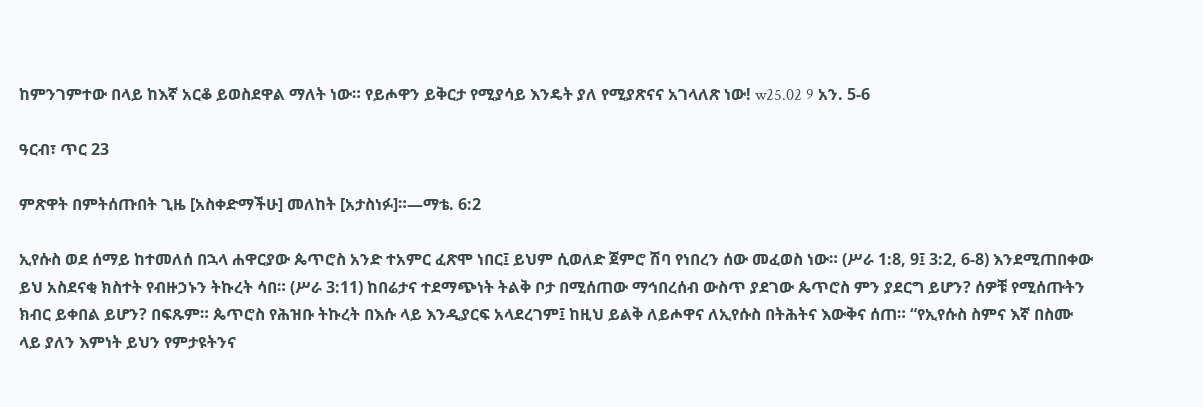ከምንገምተው በላይ ከእኛ አርቆ ይወስደዋል ማለት ነው። የይሖዋን ይቅርታ የሚያሳይ እንዴት ያለ የሚያጽናና አገላለጽ ነው! w25.02 9 አን. 5-6

ዓርብ፣ ጥር 23

ምጽዋት በምትሰጡበት ጊዜ [አስቀድማችሁ] መለከት [አታስነፉ]።—ማቴ. 6:2

ኢየሱስ ወደ ሰማይ ከተመለሰ በኋላ ሐዋርያው ጴጥሮስ አንድ ተአምር ፈጽሞ ነበር፤ ይህም ሲወለድ ጀምሮ ሽባ የነበረን ሰው መፈወስ ነው። (ሥራ 1:8, 9፤ 3:2, 6-8) እንደሚጠበቀው ይህ አስደናቂ ክስተት የብዙኃኑን ትኩረት ሳበ። (ሥራ 3:11) ከበሬታና ተደማጭነት ትልቅ ቦታ በሚሰጠው ማኅበረሰብ ውስጥ ያደገው ጴጥሮስ ምን ያደርግ ይሆን? ሰዎቹ የሚሰጡትን ክብር ይቀበል ይሆን? በፍጹም። ጴጥሮስ የሕዝቡ ትኩረት በእሱ ላይ እንዲያርፍ አላደረገም፤ ከዚህ ይልቅ ለይሖዋና ለኢየሱስ በትሕትና እውቅና ሰጠ። “የኢየሱስ ስምና እኛ በስሙ ላይ ያለን እምነት ይህን የምታዩትንና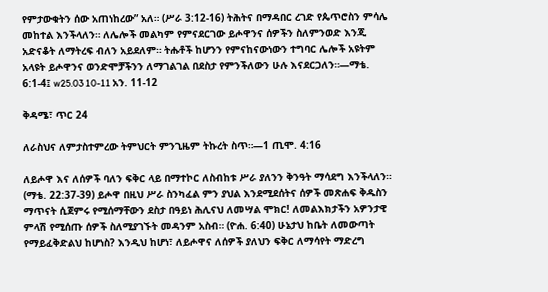የምታውቁትን ሰው አጠነከረው” አለ። (ሥራ 3:12-16) ትሕትና በማዳበር ረገድ የጴጥሮስን ምሳሌ መከተል እንችላለን። ለሌሎች መልካም የምናደርገው ይሖዋንና ሰዎችን ስለምንወድ እንጂ አድናቆት ለማትረፍ ብለን አይደለም። ትሑቶች ከሆንን የምናከናውነውን ተግባር ሌሎች አዩትም አላዩት ይሖዋንና ወንድሞቻችንን ለማገልገል በደስታ የምንችለውን ሁሉ እናደርጋለን።—ማቴ. 6:1-4፤ w25.03 10-11 አን. 11-12

ቅዳሜ፣ ጥር 24

ለራስህና ለምታስተምረው ትምህርት ምንጊዜም ትኩረት ስጥ።—1 ጢሞ. 4:16

ለይሖዋ እና ለሰዎች ባለን ፍቅር ላይ በማተኮር ለስብከቱ ሥራ ያለንን ቅንዓት ማሳደግ እንችላለን። (ማቴ. 22:37-39) ይሖዋ በዚህ ሥራ ስንካፈል ምን ያህል እንደሚደሰትና ሰዎች መጽሐፍ ቅዱስን ማጥናት ሲጀምሩ የሚሰማቸውን ደስታ በዓይነ ሕሊናህ ለመሣል ሞክር! ለመልእክታችን አዎንታዊ ምላሽ የሚሰጡ ሰዎች ስለሚያገኙት መዳንም አስብ። (ዮሐ. 6:40) ሁኔታህ ከቤት ለመውጣት የማይፈቅድልህ ከሆነስ? እንዲህ ከሆነ፣ ለይሖዋና ለሰዎች ያለህን ፍቅር ለማሳየት ማድረግ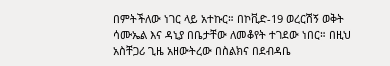በምትችለው ነገር ላይ አተኩር። በኮቪድ-19 ወረርሽኝ ወቅት ሳሙኤል እና ዳኒያ በቤታቸው ለመቆየት ተገደው ነበር። በዚህ አስቸጋሪ ጊዜ አዘውትረው በስልክና በደብዳቤ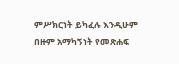ምሥክርነት ይካፈሉ እንዲሁም በዙም አማካኝነት የመጽሐፍ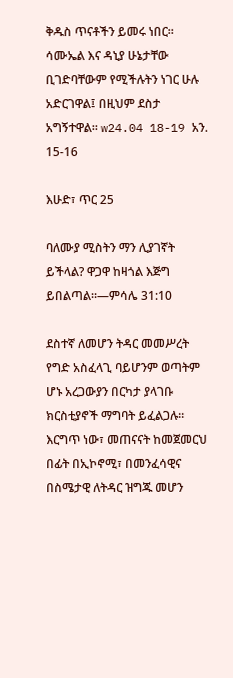ቅዱስ ጥናቶችን ይመሩ ነበር። ሳሙኤል እና ዳኒያ ሁኔታቸው ቢገድባቸውም የሚችሉትን ነገር ሁሉ አድርገዋል፤ በዚህም ደስታ አግኝተዋል። w24.04 18-19 አን. 15-16

እሁድ፣ ጥር 25

ባለሙያ ሚስትን ማን ሊያገኛት ይችላል? ዋጋዋ ከዛጎል እጅግ ይበልጣል።—ምሳሌ 31:10

ደስተኛ ለመሆን ትዳር መመሥረት የግድ አስፈላጊ ባይሆንም ወጣትም ሆኑ አረጋውያን በርካታ ያላገቡ ክርስቲያኖች ማግባት ይፈልጋሉ። እርግጥ ነው፣ መጠናናት ከመጀመርህ በፊት በኢኮኖሚ፣ በመንፈሳዊና በስሜታዊ ለትዳር ዝግጁ መሆን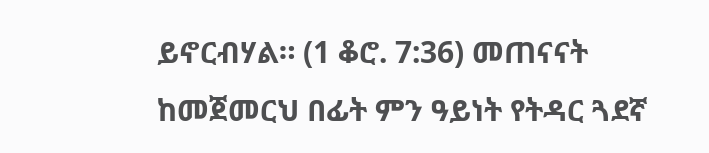ይኖርብሃል። (1 ቆሮ. 7:36) መጠናናት ከመጀመርህ በፊት ምን ዓይነት የትዳር ጓደኛ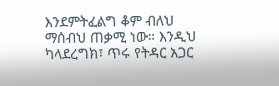እንደምትፈልግ ቆም ብለህ ማሰብህ ጠቃሚ ነው። እንዲህ ካላደረግክ፣ ጥሩ የትዳር አጋር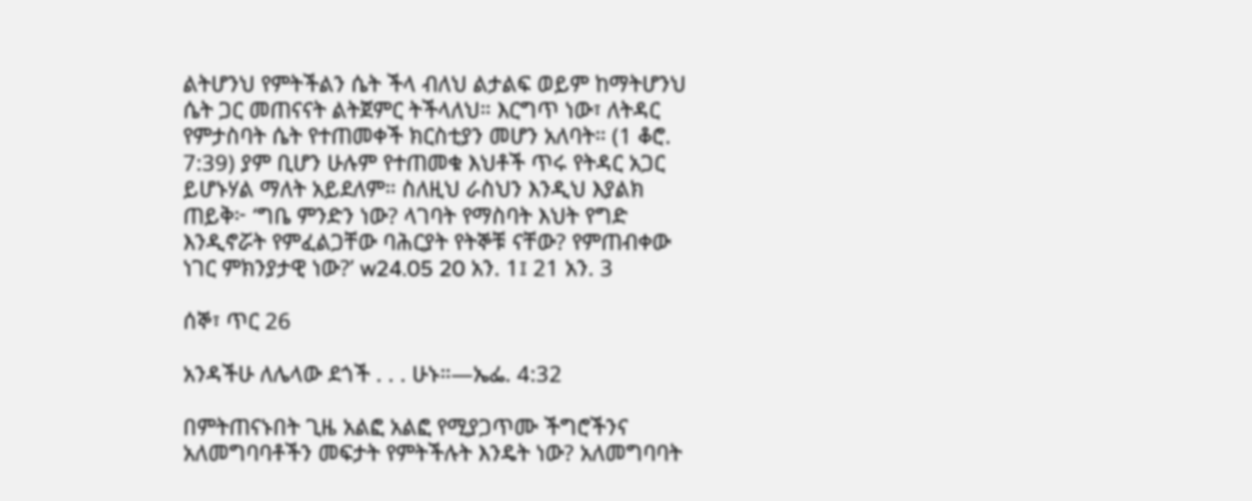ልትሆንህ የምትችልን ሴት ችላ ብለህ ልታልፍ ወይም ከማትሆንህ ሴት ጋር መጠናናት ልትጀምር ትችላለህ። እርግጥ ነው፣ ለትዳር የምታስባት ሴት የተጠመቀች ክርስቲያን መሆን አለባት። (1 ቆሮ. 7:39) ያም ቢሆን ሁሉም የተጠመቁ እህቶች ጥሩ የትዳር አጋር ይሆኑሃል ማለት አይደለም። ስለዚህ ራስህን እንዲህ እያልክ ጠይቅ፦ ‘ግቤ ምንድን ነው? ላገባት የማስባት እህት የግድ እንዲኖሯት የምፈልጋቸው ባሕርያት የትኞቹ ናቸው? የምጠብቀው ነገር ምክንያታዊ ነው?’ w24.05 20 አን. 1፤ 21 አን. 3

ሰኞ፣ ጥር 26

አንዳችሁ ለሌላው ደጎች . . . ሁኑ።—ኤፌ. 4:32

በምትጠናኑበት ጊዜ አልፎ አልፎ የሚያጋጥሙ ችግሮችንና አለመግባባቶችን መፍታት የምትችሉት እንዴት ነው? አለመግባባት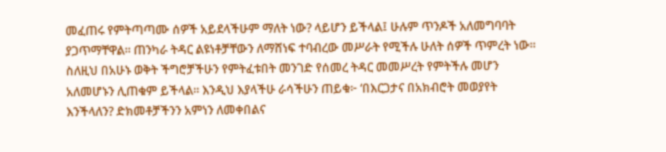መፈጠሩ የምትጣጣሙ ሰዎች አይደላችሁም ማለት ነው? ላይሆን ይችላል፤ ሁሉም ጥንዶች አለመግባባት ያጋጥማቸዋል። ጠንካራ ትዳር ልዩነቶቻቸውን ለማሸነፍ ተባብረው መሥራት የሚችሉ ሁለት ሰዎች ጥምረት ነው። ስለዚህ በአሁኑ ወቅት ችግሮቻችሁን የምትፈቱበት መንገድ የሰመረ ትዳር መመሥረት የምትችሉ መሆን አለመሆኑን ሊጠቁም ይችላል። እንዲህ እያላችሁ ራሳችሁን ጠይቁ፦ ‘በእርጋታና በአክብሮት መወያየት እንችላለን? ድክመቶቻችንን አምነን ለመቀበልና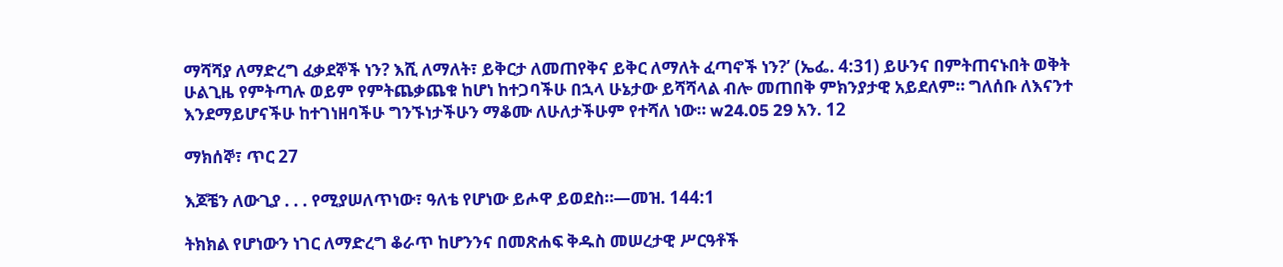ማሻሻያ ለማድረግ ፈቃደኞች ነን? እሺ ለማለት፣ ይቅርታ ለመጠየቅና ይቅር ለማለት ፈጣኖች ነን?’ (ኤፌ. 4:31) ይሁንና በምትጠናኑበት ወቅት ሁልጊዜ የምትጣሉ ወይም የምትጨቃጨቁ ከሆነ ከተጋባችሁ በኋላ ሁኔታው ይሻሻላል ብሎ መጠበቅ ምክንያታዊ አይደለም። ግለሰቡ ለእናንተ እንደማይሆናችሁ ከተገነዘባችሁ ግንኙነታችሁን ማቆሙ ለሁለታችሁም የተሻለ ነው። w24.05 29 አን. 12

ማክሰኞ፣ ጥር 27

እጆቼን ለውጊያ . . . የሚያሠለጥነው፣ ዓለቴ የሆነው ይሖዋ ይወደስ።—መዝ. 144:1

ትክክል የሆነውን ነገር ለማድረግ ቆራጥ ከሆንንና በመጽሐፍ ቅዱስ መሠረታዊ ሥርዓቶች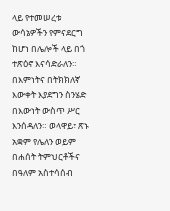ላይ የተመሠረቱ ውሳኔዎችን የምናደርግ ከሆነ በሌሎች ላይ በጎ ተጽዕኖ እናሳድራለን። በእምነትና በትክክለኛ እውቀት እያደግን ስንሄድ በእውነት ውስጥ ሥር እንሰዳለን። ወላዋይ፣ ጽኑ አቋም የሌለን ወይም በሐሰት ትምህርቶችና በዓለም አስተሳሰብ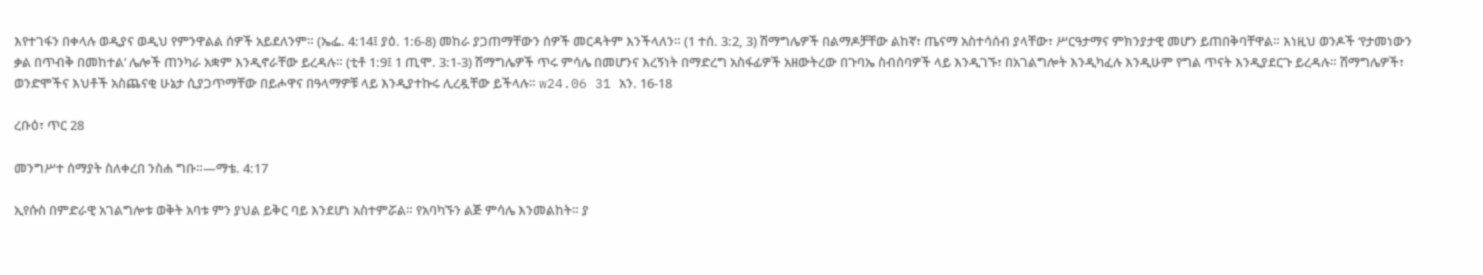እየተገፋን በቀላሉ ወዲያና ወዲህ የምንዋልል ሰዎች አይደለንም። (ኤፌ. 4:14፤ ያዕ. 1:6-8) መከራ ያጋጠማቸውን ሰዎች መርዳትም እንችላለን። (1 ተሰ. 3:2, 3) ሽማግሌዎች በልማዶቻቸው ልከኛ፣ ጤናማ አስተሳሰብ ያላቸው፣ ሥርዓታማና ምክንያታዊ መሆን ይጠበቅባቸዋል። እነዚህ ወንዶች ‘የታመነውን ቃል በጥብቅ በመከተል’ ሌሎች ጠንካራ አቋም እንዲኖራቸው ይረዳሉ። (ቲቶ 1:9፤ 1 ጢሞ. 3:1-3) ሽማግሌዎች ጥሩ ምሳሌ በመሆንና እረኝነት በማድረግ አስፋፊዎች አዘውትረው በጉባኤ ስብሰባዎች ላይ እንዲገኙ፣ በአገልግሎት እንዲካፈሉ እንዲሁም የግል ጥናት እንዲያደርጉ ይረዳሉ። ሽማግሌዎች፣ ወንድሞችና እህቶች አስጨናቂ ሁኔታ ሲያጋጥማቸው በይሖዋና በዓላማዎቹ ላይ እንዲያተኩሩ ሊረዷቸው ይችላሉ። w24.06 31 አን. 16-18

ረቡዕ፣ ጥር 28

መንግሥተ ሰማያት ስለቀረበ ንስሐ ግቡ።—ማቴ. 4:17

ኢየሱስ በምድራዊ አገልግሎቱ ወቅት አባቱ ምን ያህል ይቅር ባይ እንደሆነ አስተምሯል። የአባካኙን ልጅ ምሳሌ እንመልከት። ያ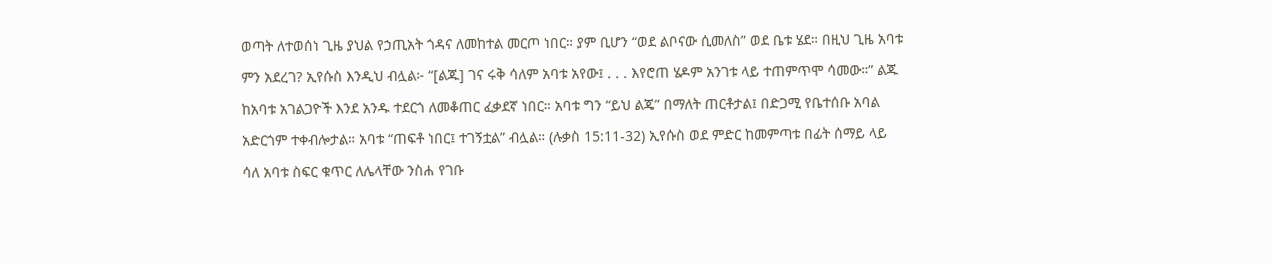ወጣት ለተወሰነ ጊዜ ያህል የኃጢአት ጎዳና ለመከተል መርጦ ነበር። ያም ቢሆን “ወደ ልቦናው ሲመለስ” ወደ ቤቱ ሄደ። በዚህ ጊዜ አባቱ ምን አደረገ? ኢየሱስ እንዲህ ብሏል፦ “[ልጁ] ገና ሩቅ ሳለም አባቱ አየው፤ . . . እየሮጠ ሄዶም አንገቱ ላይ ተጠምጥሞ ሳመው።” ልጁ ከአባቱ አገልጋዮች እንደ አንዱ ተደርጎ ለመቆጠር ፈቃደኛ ነበር። አባቱ ግን “ይህ ልጄ” በማለት ጠርቶታል፤ በድጋሚ የቤተሰቡ አባል አድርጎም ተቀብሎታል። አባቱ “ጠፍቶ ነበር፤ ተገኝቷል” ብሏል። (ሉቃስ 15:11-32) ኢየሱስ ወደ ምድር ከመምጣቱ በፊት ሰማይ ላይ ሳለ አባቱ ስፍር ቁጥር ለሌላቸው ንስሐ የገቡ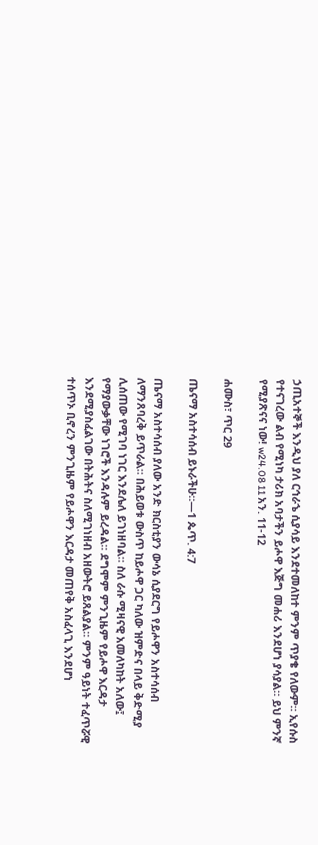ኃጢአተኞች እንዲህ ያለ ርኅራኄ ሲያሳይ እንደተመለከተ ምንም ጥያቄ የለውም። ኢየሱስ የተናገረው ልብ የሚነካ ታሪክ አባታችን ይሖዋ እጅግ መሐሪ እንደሆነ ያሳያል። ይህ ምንኛ የሚያጽናና ነው! w24.08 11 አን. 11-12

ሐሙስ፣ ጥር 29

ጤናማ አስተሳሰብ ይኑራችሁ።—1 ጴጥ. 4:7

ጤናማ አስተሳሰብ ያለው አንድ ክርስቲያን ውሳኔ ሲያደርግ የይሖዋን አስተሳሰብ ለማንጸባረቅ ይጥራል። በሕይወቱ ውስጥ ከይሖዋ ጋር ካለው ዝምድና በላይ ቅድሚያ ሊሰጠው የሚገባ ነገር እንደሌለ ይገነዘባል። ስለ ራሱ ሚዛናዊ አመለካከት አለው፤ የማያውቃቸው ነገሮች እንዳሉም ይረዳል። ደግሞም ምንጊዜም የይሖዋ እርዳታ እንደሚያስፈልገው በትሕትና ስለሚገነዘብ አዘውትሮ ይጸልያል። ምንም ዓይነት ተፈጥሯዊ ተሰጥኦ ቢኖረን ምንጊዜም የይሖዋን እርዳታ መጠየቅ አስፈላጊ እንደሆነ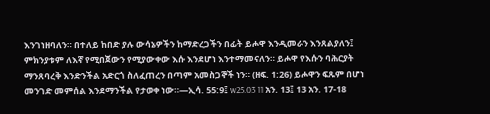እንገነዘባለን። በተለይ ከበድ ያሉ ውሳኔዎችን ከማድረጋችን በፊት ይሖዋ እንዲመራን እንጸልያለን፤ ምክንያቱም ለእኛ የሚበጀውን የሚያውቀው እሱ እንደሆነ እንተማመናለን። ይሖዋ የእሱን ባሕርያት ማንጸባረቅ እንድንችል አድርጎ ስለፈጠረን በጣም አመስጋኞች ነን። (ዘፍ. 1:26) ይሖዋን ፍጹም በሆነ መንገድ መምሰል እንደማንችል የታወቀ ነው።—ኢሳ. 55:9፤ w25.03 11 አን. 13፤ 13 አን. 17-18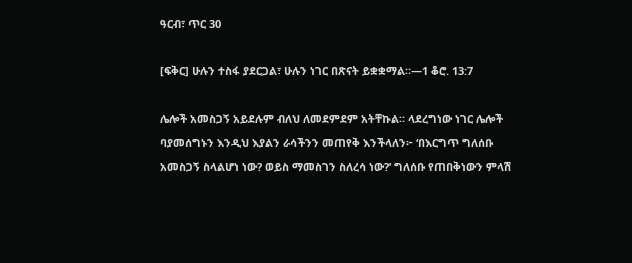ዓርብ፣ ጥር 30

[ፍቅር] ሁሉን ተስፋ ያደርጋል፣ ሁሉን ነገር በጽናት ይቋቋማል።—1 ቆሮ. 13:7

ሌሎች አመስጋኝ አይደሉም ብለህ ለመደምደም አትቸኩል። ላደረግነው ነገር ሌሎች ባያመሰግኑን እንዲህ እያልን ራሳችንን መጠየቅ እንችላለን፦ ‘በእርግጥ ግለሰቡ አመስጋኝ ስላልሆነ ነው? ወይስ ማመስገን ስለረሳ ነው?’ ግለሰቡ የጠበቅነውን ምላሽ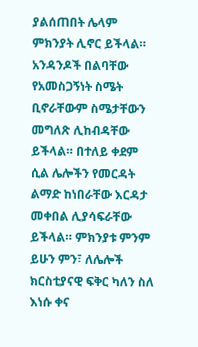ያልሰጠበት ሌላም ምክንያት ሊኖር ይችላል። አንዳንዶች በልባቸው የአመስጋኝነት ስሜት ቢኖራቸውም ስሜታቸውን መግለጽ ሊከብዳቸው ይችላል። በተለይ ቀደም ሲል ሌሎችን የመርዳት ልማድ ከነበራቸው እርዳታ መቀበል ሊያሳፍራቸው ይችላል። ምክንያቱ ምንም ይሁን ምን፣ ለሌሎች ክርስቲያናዊ ፍቅር ካለን ስለ እነሱ ቀና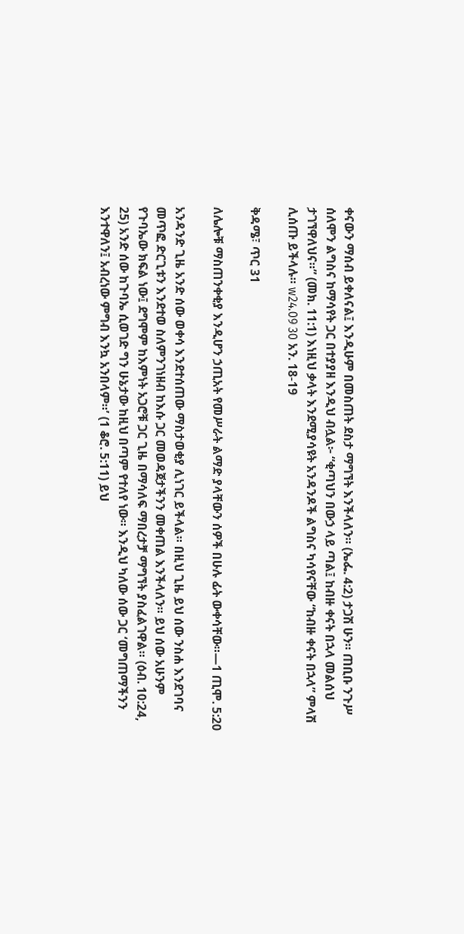ቀናውን ማሰብ ይቀለናል፤ እንዲሁም በመስጠት ደስታ ማግኘት እንችላለን። (ኤፌ. 4:2) ታጋሽ ሁን። ጠቢቡ ንጉሥ ሰለሞን ልግስና ከማሳየት ጋር በተያያዘ እንዲህ ብሏል፦ “ቂጣህን በውኃ ላይ ጣል፤ ከብዙ ቀናት በኋላ መልሰህ ታገኘዋለህና።” (መክ. 11:1) እነዚህ ቃላት እንደሚያሳዩት አንዳንዶች ልግስና ካሳየናቸው “ከብዙ ቀናት በኋላ” ምላሽ ሊሰጡ ይችላሉ። w24.09 30 አን. 18-19

ቅዳሜ፣ ጥር 31

ለሌሎቹ ማስጠንቀቂያ እንዲሆን ኃጢአት የመሥራት ልማድ ያላቸውን ሰዎች በሁሉ ፊት ውቀሳቸው።—1 ጢሞ. 5:20

አንዳንድ ጊዜ አንድ ሰው ወቀሳ እንደተሰጠው ማስታወቂያ ሊነገር ይችላል። በዚህ ጊዜ ይህ ሰው ንስሐ እንደገባና መጥፎ ድርጊቱን እንደተወ ስለምንገነዘብ ከእሱ ጋር መወዳጀታችንን መቀጠል እንችላለን። ይህ ሰው አሁንም የጉባኤው ክፍል ነው፤ ደግሞም ከእምነት አጋሮቹ ጋር ጊዜ በማሳለፍ ማበረታቻ ማግኘት ያስፈልገዋል። (ዕብ. 10:24, 25) አንድ ሰው ከጉባኤ ሲወገድ ግን ሁኔታው ከዚህ በጣም የተለየ ነው። እንዲህ ካለው ሰው ጋር ‘መግጠማችንን እንተዋለን፤ አብረነው ምግብ እንኳ አንበላም።’ (1 ቆሮ. 5:11) ይህ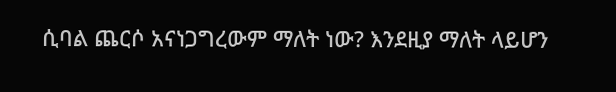ሲባል ጨርሶ አናነጋግረውም ማለት ነው? እንደዚያ ማለት ላይሆን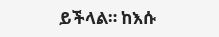ይችላል። ከእሱ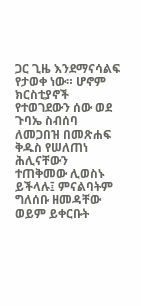ጋር ጊዜ እንደማናሳልፍ የታወቀ ነው። ሆኖም ክርስቲያኖች የተወገደውን ሰው ወደ ጉባኤ ስብሰባ ለመጋበዝ በመጽሐፍ ቅዱስ የሠለጠነ ሕሊናቸውን ተጠቅመው ሊወስኑ ይችላሉ፤ ምናልባትም ግለሰቡ ዘመዳቸው ወይም ይቀርቡት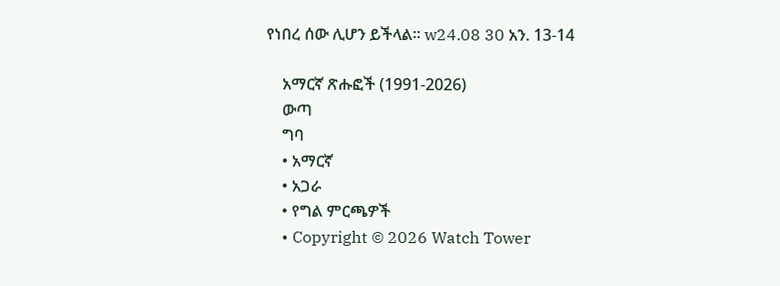የነበረ ሰው ሊሆን ይችላል። w24.08 30 አን. 13-14

    አማርኛ ጽሑፎች (1991-2026)
    ውጣ
    ግባ
    • አማርኛ
    • አጋራ
    • የግል ምርጫዎች
    • Copyright © 2026 Watch Tower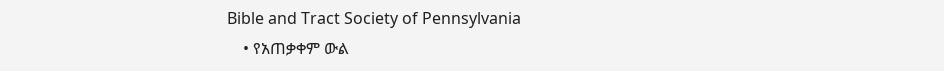Bible and Tract Society of Pennsylvania
    • የአጠቃቀም ውል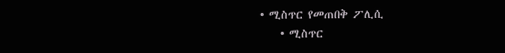• ሚስጥር የመጠበቅ ፖሊሲ
    • ሚስጥር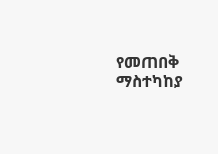የመጠበቅ ማስተካከያ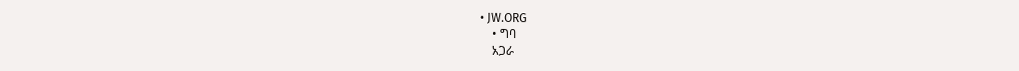• JW.ORG
    • ግባ
    አጋራ